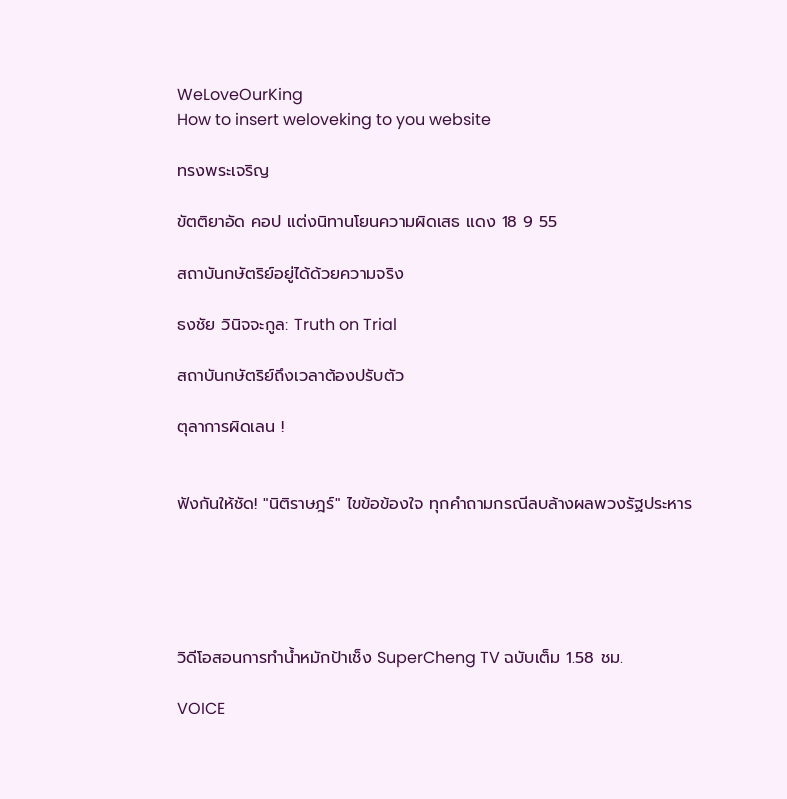WeLoveOurKing
How to insert weloveking to you website

ทรงพระเจริญ

ขัตติยาอัด คอป แต่งนิทานโยนความผิดเสธ แดง 18 9 55

สถาบันกษัตริย์อยู่ได้ด้วยความจริง

ธงชัย วินิจจะกูล: Truth on Trial

สถาบันกษัตริย์ถึงเวลาต้องปรับตัว

ตุลาการผิดเลน !


ฟังกันให้ชัด! "นิติราษฎร์" ไขข้อข้องใจ ทุกคำถามกรณีลบล้างผลพวงรัฐประหาร





วิดีโอสอนการทำน้ำหมักป้าเช็ง SuperCheng TV ฉบับเต็ม 1.58 ชม.

VOICE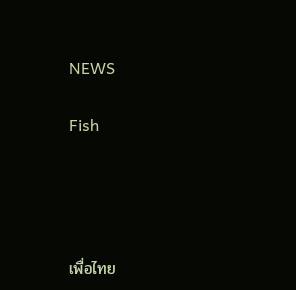NEWS

Fish




เพื่อไทย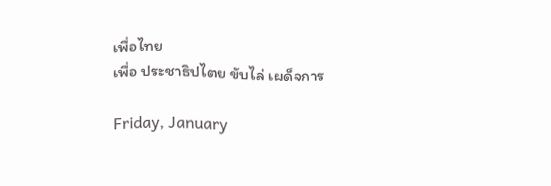เพื่อไทย
เพื่อ ประชาธิปไตย ขับไล่ เผด็จการ

Friday, January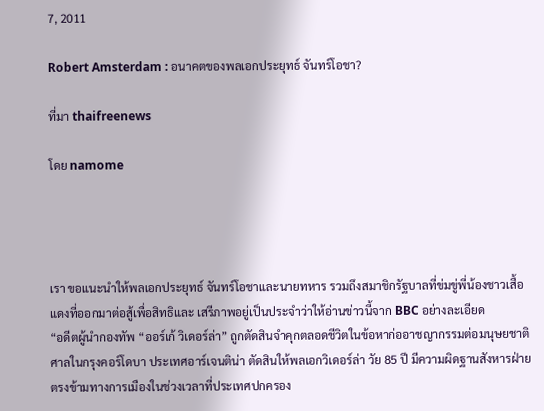7, 2011

Robert Amsterdam : อนาคตของพลเอกประยุทธ์ จันทร์โอชา?

ที่มา thaifreenews

โดย namome




เรา ขอแนะนำให้พลเอกประยุทธ์ จันทร์โอชาและนายทหาร รวมถึงสมาชิกรัฐบาลที่ข่มขู่พี่น้องชาวเสื้อแดงที่ออกมาต่อสู้เพื่อสิทธิและ เสรีภาพอยู่เป็นประจำว่าให้อ่านข่าวนี้จาก BBC อย่างละเอียด
“อดีตผู้นำกองทัพ “ออร์เก้ วิเดอร์ล่า” ถูกตัดสินจำคุกตลอดชีวิตในข้อหาก่ออาชญากรรมต่อมนุษยชาติ
ศาลในกรุงคอร์โดบา ประเทศอาร์เจนติน่า ตัดสินให้พลเอกวิเดอร์ล่า วัย 85 ปี มีความผิดฐานสังหารฝ่ายตรงข้ามทางการเมืองในช่วงเวลาที่ประเทศปกครอง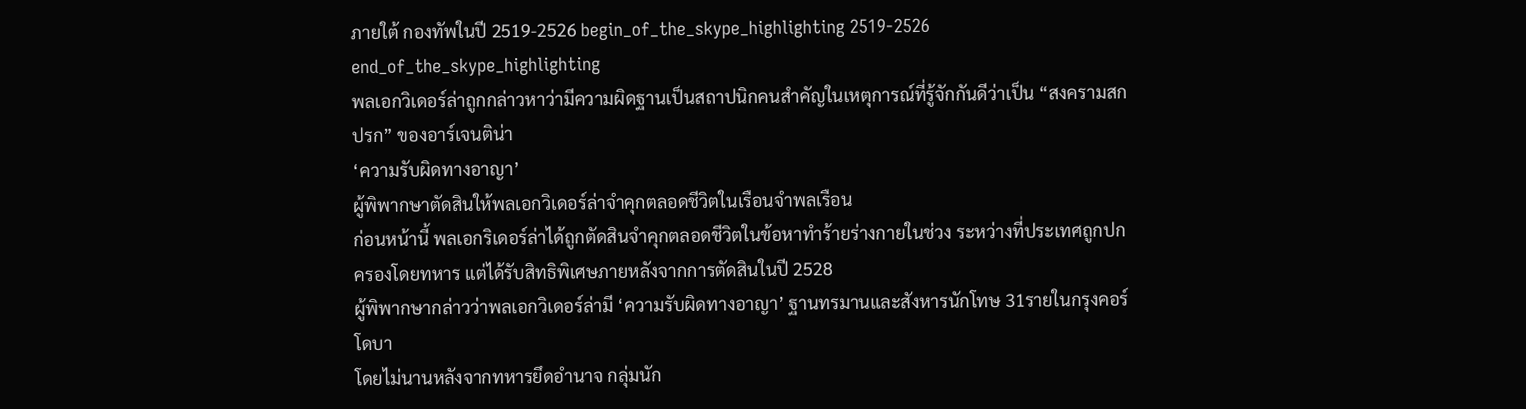ภายใต้ กองทัพในปี 2519-2526 begin_of_the_skype_highlighting 2519-2526 end_of_the_skype_highlighting
พลเอกวิเดอร์ล่าถูกกล่าวหาว่ามีความผิดฐานเป็นสถาปนิกคนสำคัญในเหตุการณ์ที่รู้จักกันดีว่าเป็น “สงครามสกปรก” ของอาร์เจนติน่า
‘ความรับผิดทางอาญา’
ผู้พิพากษาตัดสินให้พลเอกวิเดอร์ล่าจำคุกตลอดชีวิตในเรือนจำพลเรือน
ก่อนหน้านี้ พลเอกริเดอร์ล่าได้ถูกตัดสินจำคุกตลอดชีวิตในข้อหาทำร้ายร่างกายในช่วง ระหว่างที่ประเทศถูกปกครองโดยทหาร แต่ได้รับสิทธิพิเศษภายหลังจากการตัดสินในปี 2528
ผู้พิพากษากล่าวว่าพลเอกวิเดอร์ล่ามี ‘ความรับผิดทางอาญา’ ฐานทรมานและสังหารนักโทษ 31รายในกรุงคอร์โดบา
โดยไม่นานหลังจากทหารยึดอำนาจ กลุ่มนัก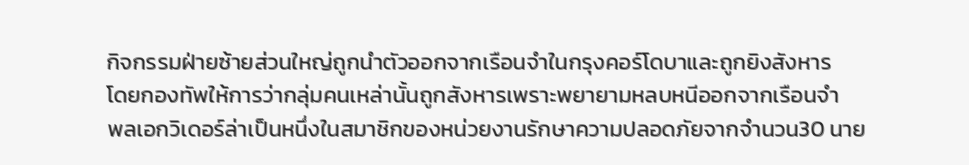กิจกรรมฝ่ายซ้ายส่วนใหญ่ถูกนำตัวออกจากเรือนจำในกรุงคอร์โดบาและถูกยิงสังหาร
โดยกองทัพให้การว่ากลุ่มคนเหล่านั้นถูกสังหารเพราะพยายามหลบหนีออกจากเรือนจำ
พลเอกวิเดอร์ล่าเป็นหนึ่งในสมาชิกของหน่วยงานรักษาความปลอดภัยจากจำนวน30 นาย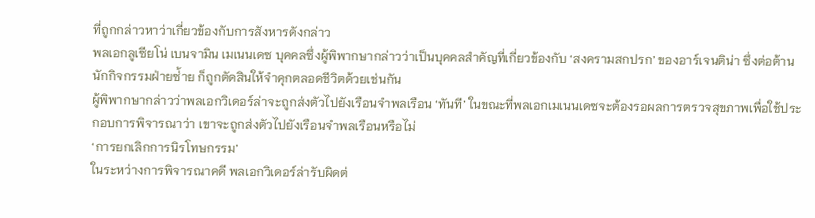ที่ถูกกล่าวหาว่าเกี่ยวข้องกับการสังหารดังกล่าว
พลเอกลูเซียโน่ เบนจามิน เมเนนเดซ บุคคลซึ่งผู้พิพากษากล่าวว่าเป็นบุคคลสำคัญที่เกี่ยวข้องกับ ‘สงครามสกปรก’ ของอาร์เจนติน่า ซึ่งต่อต้านนักกิจกรรมฝ่ายซ่้าย ก็ถูกตัดสินให้จำคุกตลอดชีวิตด้วยเช่นกัน
ผู้พิพากษากล่าวว่าพลเอกวิเดอร์ล่าจะถูกส่งตัวไปยังเรือนจำพลเรือน ‘ทันที’ ในขณะที่พลเอกเมเนนเดซจะต้องรอผลการตรวจสุขภาพเพื่อใช้ประกอบการพิจารณาว่า เขาจะถูกส่งตัวไปยังเรือนจำพลเรือนหรือไม่
‘การยกเลิกการนิรโทษกรรม’
ในระหว่างการพิจารณาคดี พลเอกวิเดอร์ล่ารับผิดต่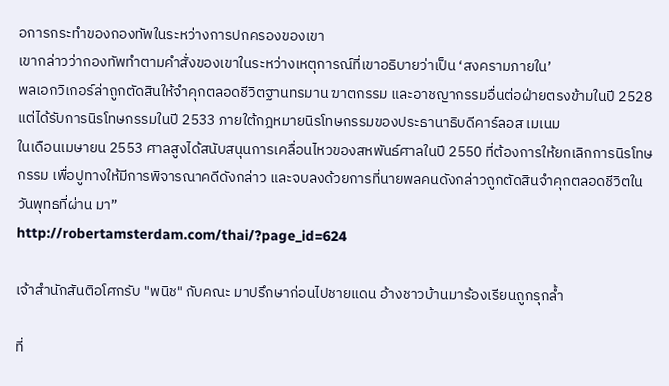อการกระทำของกองทัพในระหว่างการปกครองของเขา
เขากล่าวว่ากองทัพทำตามคำสั่งของเขาในระหว่างเหตุการณ์ที่เขาอธิบายว่าเป็น ‘สงครามภายใน’
พลเอกวิเกอร์ล่าถูกตัดสินให้จำคุกตลอดชีวิตฐานทรมาน ฆาตกรรม และอาชญากรรมอื่นต่อฝ่ายตรงข้ามในปี 2528 แต่ได้รับการนิรโทษกรรมในปี 2533 ภายใต้กฎหมายนิรโทษกรรมของประธานาธิบดีคาร์ลอส เมเนม
ในเดือนเมษายน 2553 ศาลสูงได้สนับสนุนการเคลื่อนไหวของสหพันธ์ศาลในปี 2550 ที่ต้องการให้ยกเลิกการนิรโทษกรรม เพื่อปูทางให้มีการพิจารณาคดีดังกล่าว และจบลงด้วยการที่นายพลคนดังกล่าวถูกตัดสินจำคุกตลอดชีวิตในวันพุทธที่ผ่าน มา”
http://robertamsterdam.com/thai/?page_id=624

เจ้าสำนักสันติอโศกรับ "พนิช" กับคณะ มาปรึกษาก่อนไปชายแดน อ้างชาวบ้านมาร้องเรียนถูกรุกล้ำ

ที่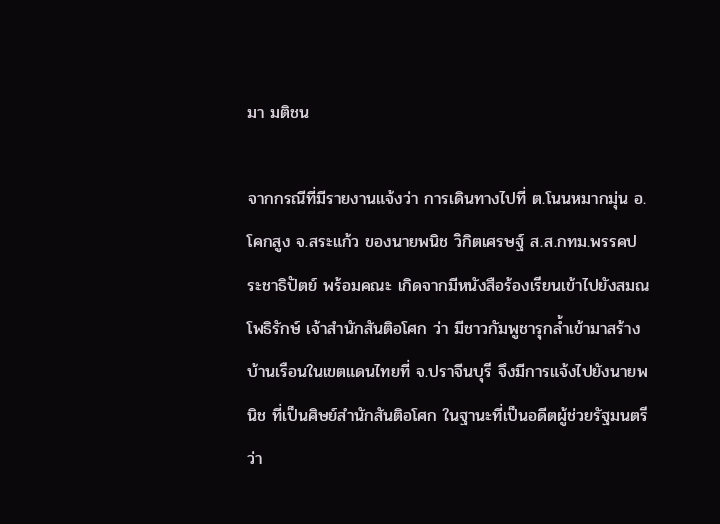มา มติชน

จากกรณีที่มีรายงานแจ้งว่า การเดินทางไปที่ ต.โนนหมากมุ่น อ.โคกสูง จ.สระแก้ว ของนายพนิช วิกิตเศรษฐ์ ส.ส.กทม.พรรคประชาธิปัตย์ พร้อมคณะ เกิดจากมีหนังสือร้องเรียนเข้าไปยังสมณโพธิรักษ์ เจ้าสำนักสันติอโศก ว่า มีชาวกัมพูชารุกล้ำเข้ามาสร้างบ้านเรือนในเขตแดนไทยที่ จ.ปราจีนบุรี จึงมีการแจ้งไปยังนายพนิช ที่เป็นศิษย์สำนักสันติอโศก ในฐานะที่เป็นอดีตผู้ช่วยรัฐมนตรีว่า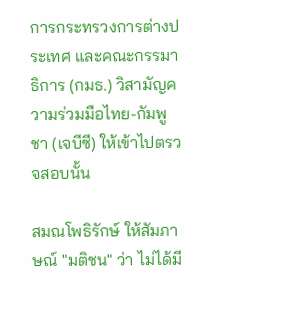การกระทรวงการต่างประเทศ และคณะกรรมาธิการ (กมธ.) วิสามัญความร่วมมือไทย-กัมพูชา (เจบีซี) ให้เข้าไปตรวจสอบนั้น

สมณโพธิรักษ์ ให้สัมภาษณ์ "มติชน" ว่า ไม่ได้มี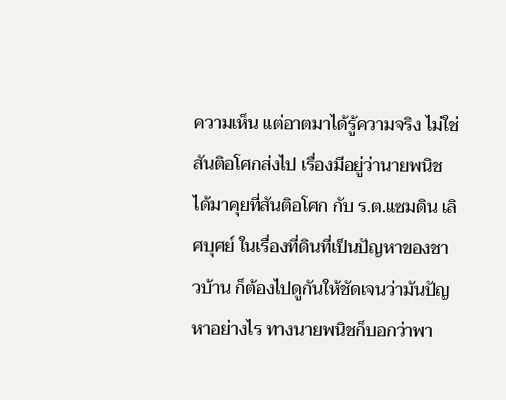ความเห็น แต่อาตมาได้รู้ความจริง ไม่ใช่สันติอโศกส่งไป เรื่องมีอยู่ว่านายพนิช ได้มาคุยที่สันติอโศก กับ ร.ต.แซมดิน เลิศบุศย์ ในเรื่องที่ดินที่เป็นปัญหาของชาวบ้าน ก็ต้องไปดูกันให้ชัดเจนว่ามันปัญหาอย่างไร ทางนายพนิชก็บอกว่าพา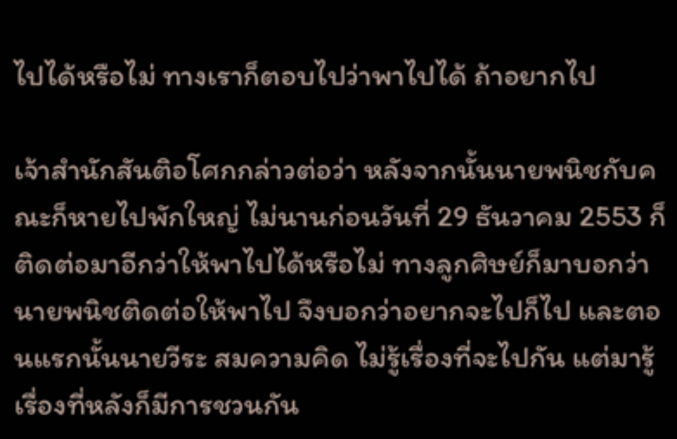ไปได้หรือไม่ ทางเราก็ตอบไปว่าพาไปได้ ถ้าอยากไป

เจ้าสำนักสันติอโศกกล่าวต่อว่า หลังจากนั้นนายพนิชกับคณะก็หายไปพักใหญ่ ไม่นานก่อนวันที่ 29 ธันวาคม 2553 ก็ติดต่อมาอีกว่าให้พาไปได้หรือไม่ ทางลูกศิษย์ก็มาบอกว่า นายพนิชติดต่อให้พาไป จึงบอกว่าอยากจะไปก็ไป และตอนแรกนั้นนายวีระ สมความคิด ไม่รู้เรื่องที่จะไปกัน แต่มารู้เรื่องที่หลังก็มีการชวนกัน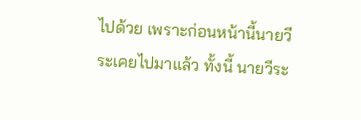ไปด้วย เพราะก่อนหน้านี้นายวีระเคยไปมาแล้ว ทั้งนี้ นายวีระ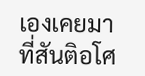เองเคยมาที่สันติอโศ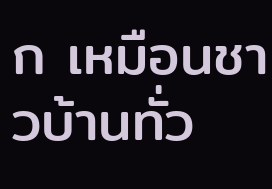ก เหมือนชาวบ้านทั่ว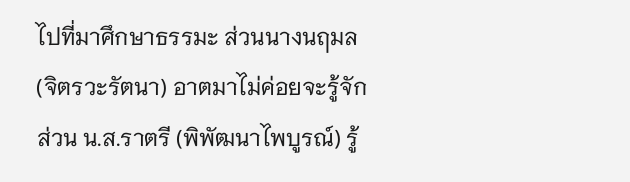ไปที่มาศึกษาธรรมะ ส่วนนางนฤมล (จิตรวะรัตนา) อาตมาไม่ค่อยจะรู้จัก ส่วน น.ส.ราตรี (พิพัฒนาไพบูรณ์) รู้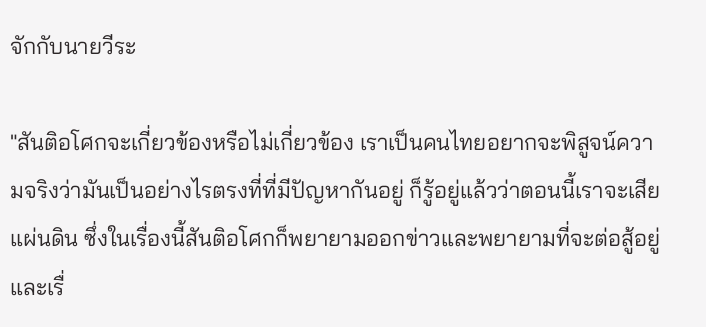จักกับนายวีระ

"สันติอโศกจะเกี่ยวข้องหรือไม่เกี่ยวข้อง เราเป็นคนไทยอยากจะพิสูจน์ความจริงว่ามันเป็นอย่างไรตรงที่ที่มีปัญหากันอยู่ ก็รู้อยู่แล้วว่าตอนนี้เราจะเสียแผ่นดิน ซึ่งในเรื่องนี้สันติอโศกก็พยายามออกข่าวและพยายามที่จะต่อสู้อยู่ และเรื่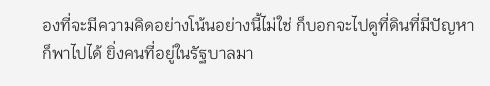องที่จะมีความคิดอย่างโน้นอย่างนี้ไม่ใช่ ก็บอกจะไปดูที่ดินที่มีปัญหาก็พาไปได้ ยิ่งคนที่อยู่ในรัฐบาลมา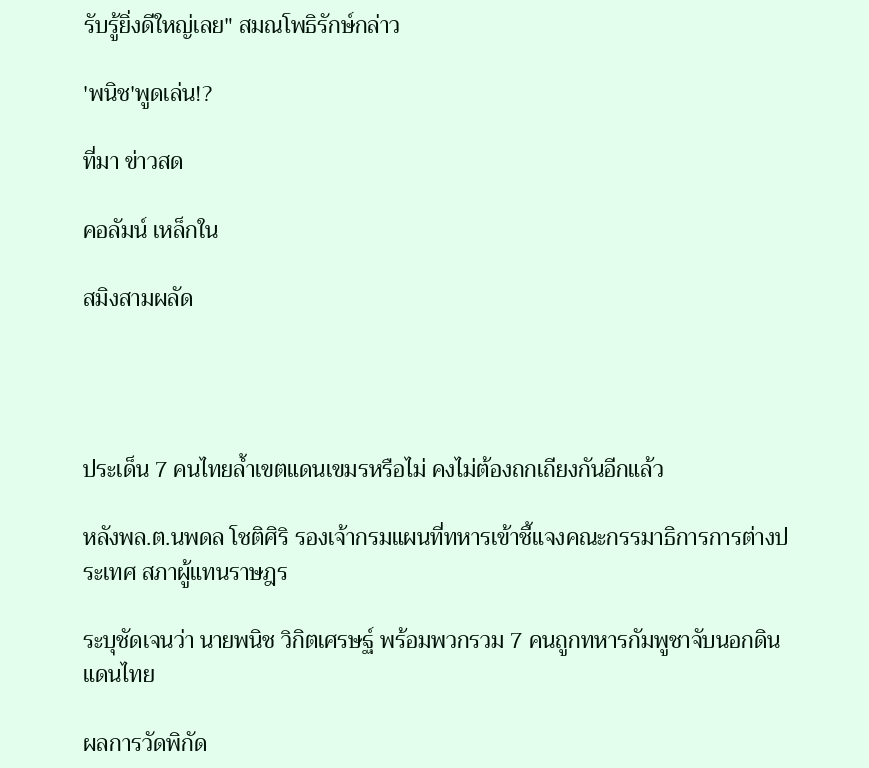รับรู้ยิ่งดีใหญ่เลย" สมณโพธิรักษ์กล่าว

'พนิช'พูดเล่น!?

ที่มา ข่าวสด

คอลัมน์ เหล็กใน

สมิงสามผลัด




ประเด็น 7 คนไทยล้ำเขตแดนเขมรหรือไม่ คงไม่ต้องถกเถียงกันอีกแล้ว

หลังพล.ต.นพดล โชติศิริ รองเจ้ากรมแผนที่ทหารเข้าชี้แจงคณะกรรมาธิการการต่างประเทศ สภาผู้แทนราษฎร

ระบุชัดเจนว่า นายพนิช วิกิตเศรษฐ์ พร้อมพวกรวม 7 คนถูกทหารกัมพูชาจับนอกดินแดนไทย

ผลการวัดพิกัด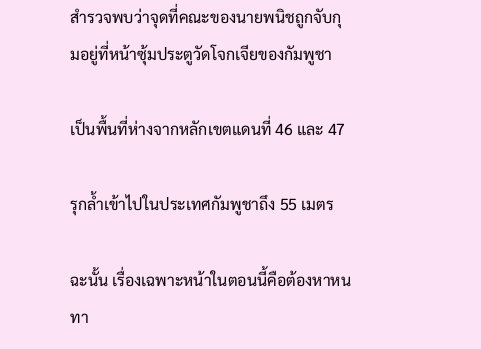สำรวจพบว่าจุดที่คณะของนายพนิชถูกจับกุมอยู่ที่หน้าซุ้มประตูวัดโจกเจียของกัมพูชา

เป็นพื้นที่ห่างจากหลักเขตแดนที่ 46 และ 47

รุกล้ำเข้าไปในประเทศกัมพูชาถึง 55 เมตร

ฉะนั้น เรื่องเฉพาะหน้าในตอนนี้คือต้องหาหนทา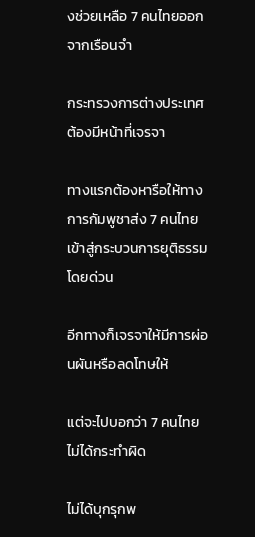งช่วยเหลือ 7 คนไทยออกจากเรือนจำ

กระทรวงการต่างประเทศต้องมีหน้าที่เจรจา

ทางแรกต้องหารือให้ทางการกัมพูชาส่ง 7 คนไทยเข้าสู่กระบวนการยุติธรรมโดยด่วน

อีกทางก็เจรจาให้มีการผ่อนผันหรือลดโทษให้

แต่จะไปบอกว่า 7 คนไทยไม่ได้กระทำผิด

ไม่ได้บุกรุกพ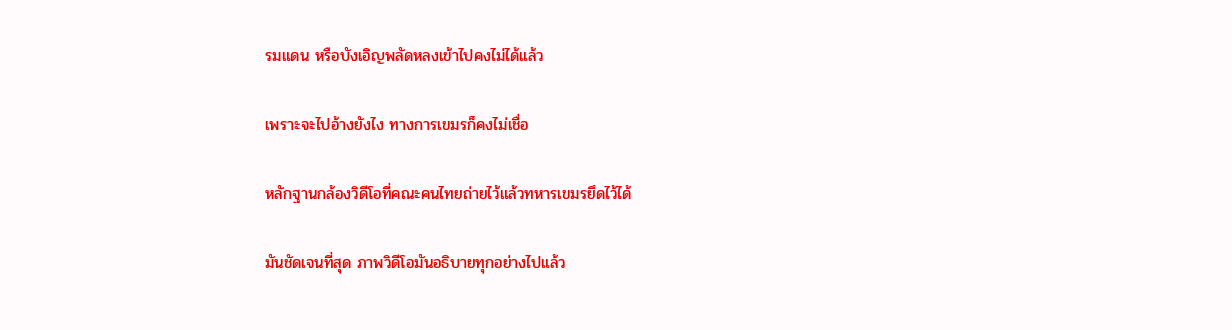รมแดน หรือบังเอิญพลัดหลงเข้าไปคงไม่ได้แล้ว

เพราะจะไปอ้างยังไง ทางการเขมรก็คงไม่เชื่อ

หลักฐานกล้องวิดีโอที่คณะคนไทยถ่ายไว้แล้วทหารเขมรยึดไว้ได้

มันชัดเจนที่สุด ภาพวิดีโอมันอธิบายทุกอย่างไปแล้ว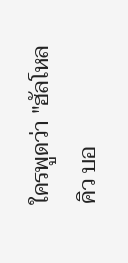ใครพูดว่า "ฮัลโหลคิว บอ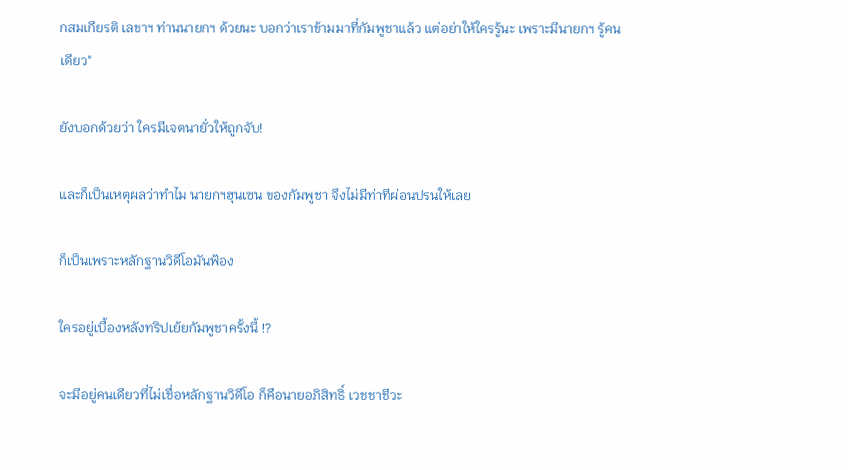กสมเกียรติ เลขาฯ ท่านนายกฯ ด้วยนะ บอกว่าเราข้ามมาที่กัมพูชาแล้ว แต่อย่าให้ใครรู้นะ เพราะมีนายกฯ รู้คนเดียว"

ยังบอกด้วยว่า ใครมีเจตนายั่วให้ถูกจับ!

และก็เป็นเหตุผลว่าทำไม นายกฯฮุนเซน ของกัมพูชา จึงไม่มีท่าทีผ่อนปรนให้เลย

ก็เป็นเพราะหลักฐานวิดีโอมันฟ้อง

ใครอยู่เบื้องหลังทริปเย้ยกัมพูชาครั้งนี้ !?

จะมีอยู่คนเดียวที่ไม่เชื่อหลักฐานวิดีโอ ก็คือนายอภิสิทธิ์ เวชชาชีวะ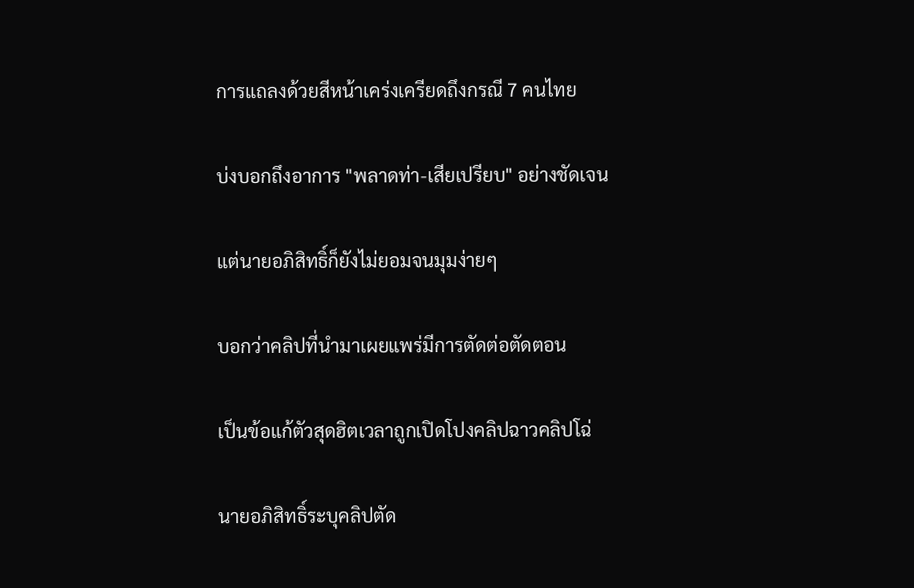การแถลงด้วยสีหน้าเคร่งเครียดถึงกรณี 7 คนไทย

บ่งบอกถึงอาการ "พลาดท่า-เสียเปรียบ" อย่างชัดเจน

แต่นายอภิสิทธิ์ก็ยังไม่ยอมจนมุมง่ายๆ

บอกว่าคลิปที่นำมาเผยแพร่มีการตัดต่อตัดตอน

เป็นข้อแก้ตัวสุดฮิตเวลาถูกเปิดโปงคลิปฉาวคลิปโฉ่

นายอภิสิทธิ์ระบุคลิปตัด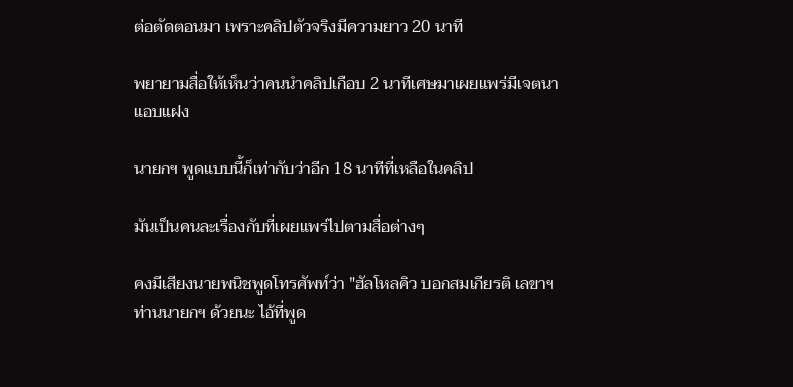ต่อตัดตอนมา เพราะคลิปตัวจริงมีความยาว 20 นาที

พยายามสื่อให้เห็นว่าคนนำคลิปเกือบ 2 นาทีเศษมาเผยแพร่มีเจตนาแอบแฝง

นายกฯ พูดแบบนี้ก็เท่ากับว่าอีก 18 นาทีที่เหลือในคลิป

มันเป็นคนละเรื่องกับที่เผยแพร่ไปตามสื่อต่างๆ

คงมีเสียงนายพนิชพูดโทรศัพท์ว่า "ฮัลโหลคิว บอกสมเกียรติ เลขาฯ ท่านนายกฯ ด้วยนะ ไอ้ที่พูด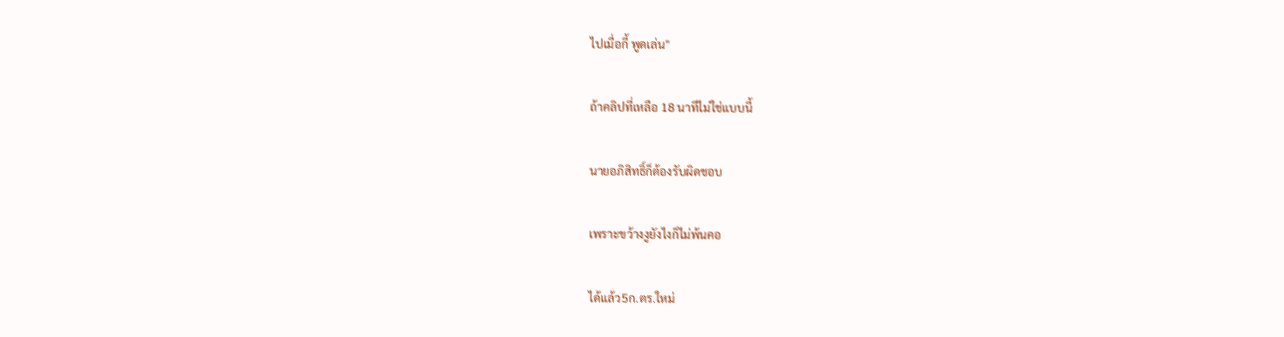ไปเมื่อกี้ พูดเล่น"

ถ้าคลิปที่เหลือ 18 นาทีไม่ใช่แบบนี้

นายอภิสิทธิ์ก็ต้องรับผิดชอบ

เพราะขว้างงูยังไงก็ไม่พ้นคอ

ได้แล้ว5ก.ตร.ใหม่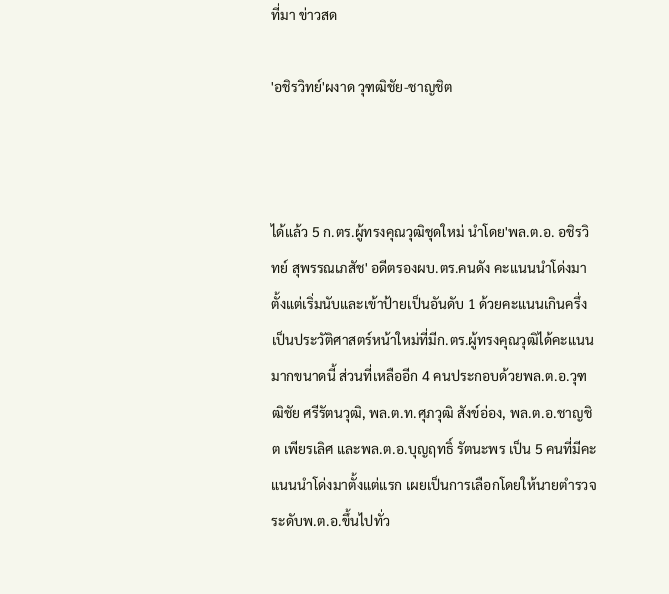ที่มา ข่าวสด

'อชิรวิทย์'ผงาด วุฑฒิชัย-ชาญชิต



ได้แล้ว 5 ก.ตร.ผู้ทรงคุณวุฒิชุดใหม่ นำโดย'พล.ต.อ. อชิรวิทย์ สุพรรณเภสัช' อดีตรองผบ.ตร.คนดัง คะแนนนำโด่งมาตั้งแต่เริ่มนับและเข้าป้ายเป็นอันดับ 1 ด้วยคะแนนเกินครึ่งเป็นประวัติศาสตร์หน้าใหม่ที่มีก.ตร.ผู้ทรงคุณวุฒิได้คะแนนมากขนาดนี้ ส่วนที่เหลืออีก 4 คนประกอบด้วยพล.ต.อ.วุฑฒิชัย ศรีรัตนวุฒิ, พล.ต.ท.ศุภวุฒิ สังข์อ่อง, พล.ต.อ.ชาญชิต เพียรเลิศ และพล.ต.อ.บุญฤทธิ์ รัตนะพร เป็น 5 คนที่มีคะแนนนำโด่งมาตั้งแต่แรก เผยเป็นการเลือกโดยให้นายตำรวจระดับพ.ต.อ.ขึ้นไปทั่ว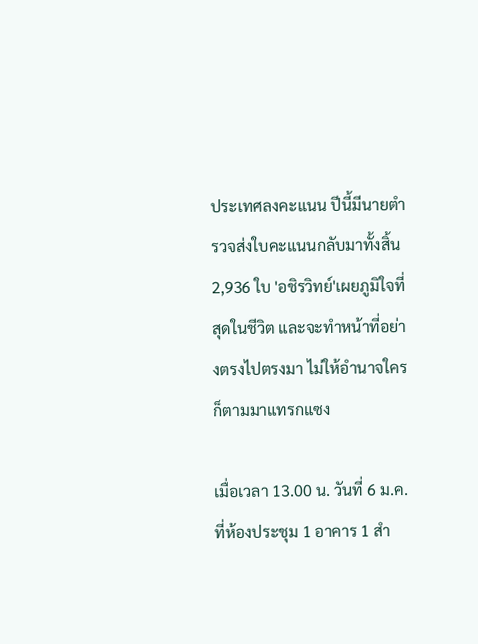ประเทศลงคะแนน ปีนี้มีนายตำรวจส่งใบคะแนนกลับมาทั้งสิ้น 2,936 ใบ 'อชิรวิทย์'เผยภูมิใจที่สุดในชีวิต และจะทำหน้าที่อย่างตรงไปตรงมา ไม่ให้อำนาจใครก็ตามมาแทรกแซง

เมื่อเวลา 13.00 น. วันที่ 6 ม.ค. ที่ห้องประชุม 1 อาคาร 1 สำ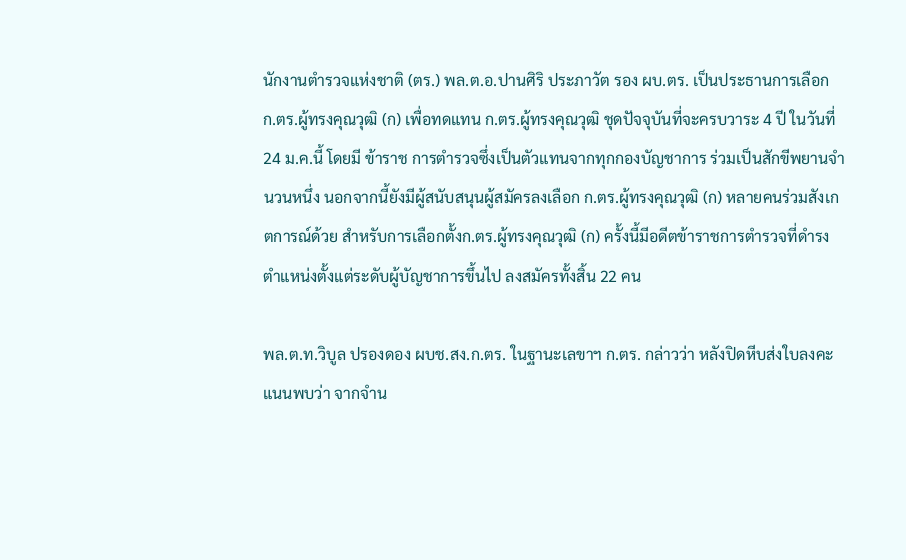นักงานตำรวจแห่งชาติ (ตร.) พล.ต.อ.ปานศิริ ประภาวัต รอง ผบ.ตร. เป็นประธานการเลือก ก.ตร.ผู้ทรงคุณวุฒิ (ก) เพื่อทดแทน ก.ตร.ผู้ทรงคุณวุฒิ ชุดปัจจุบันที่จะครบวาระ 4 ปี ในวันที่ 24 ม.ค.นี้ โดยมี ข้าราช การตำรวจซึ่งเป็นตัวแทนจากทุกกองบัญชาการ ร่วมเป็นสักขีพยานจำนวนหนึ่ง นอกจากนี้ยังมีผู้สนับสนุนผู้สมัครลงเลือก ก.ตร.ผู้ทรงคุณวุฒิ (ก) หลายคนร่วมสังเกตการณ์ด้วย สำหรับการเลือกตั้งก.ตร.ผู้ทรงคุณวุฒิ (ก) ครั้งนี้มีอดีตข้าราชการตำรวจที่ดำรงตำแหน่งตั้งแต่ระดับผู้บัญชาการขึ้นไป ลงสมัครทั้งสิ้น 22 คน

พล.ต.ท.วิบูล ปรองดอง ผบช.สง.ก.ตร. ในฐานะเลขาฯ ก.ตร. กล่าวว่า หลังปิดหีบส่งใบลงคะแนนพบว่า จากจำน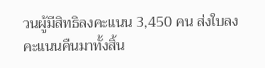วนผู้มีสิทธิลงคะแนน 3,450 คน ส่งใบลงคะแนนคืนมาทั้งสิ้น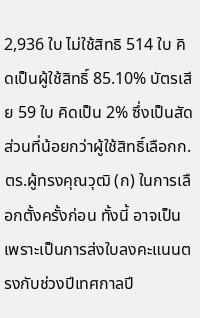2,936 ใบ ไม่ใช้สิทธิ 514 ใบ คิดเป็นผู้ใช้สิทธิ์ 85.10% บัตรเสีย 59 ใบ คิดเป็น 2% ซึ่งเป็นสัดส่วนที่น้อยกว่าผู้ใช้สิทธิ์เลือกก.ตร.ผู้ทรงคุณวุฒิ (ก) ในการเลือกตั้งครั้งก่อน ทั้งนี้ อาจเป็นเพราะเป็นการส่งใบลงคะแนนตรงกับช่วงปีเทศกาลปี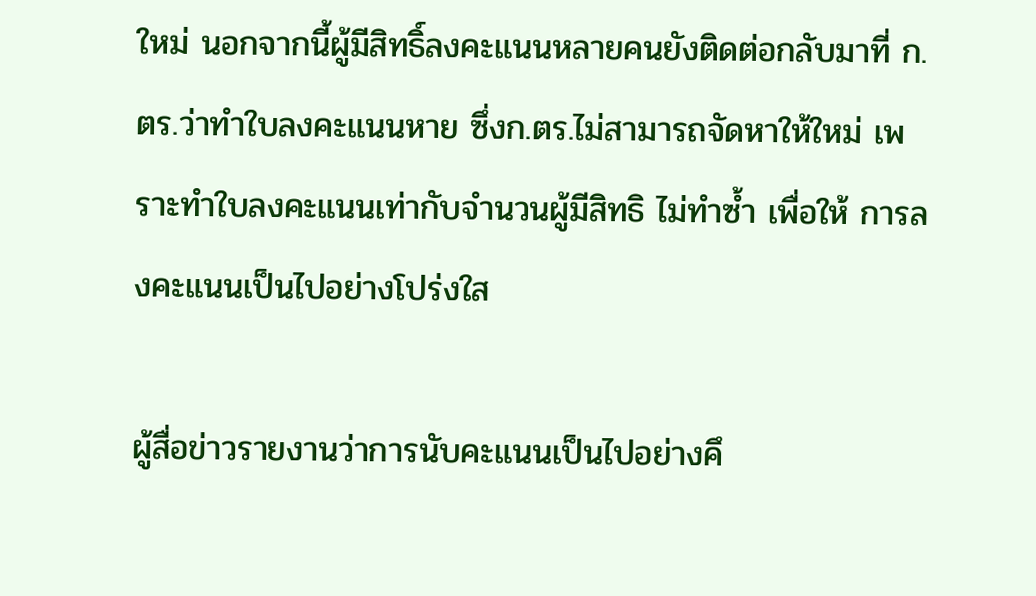ใหม่ นอกจากนี้ผู้มีสิทธิ์ลงคะแนนหลายคนยังติดต่อกลับมาที่ ก.ตร.ว่าทำใบลงคะแนนหาย ซึ่งก.ตร.ไม่สามารถจัดหาให้ใหม่ เพราะทำใบลงคะแนนเท่ากับจำนวนผู้มีสิทธิ ไม่ทำซ้ำ เพื่อให้ การลงคะแนนเป็นไปอย่างโปร่งใส

ผู้สื่อข่าวรายงานว่าการนับคะแนนเป็นไปอย่างคึ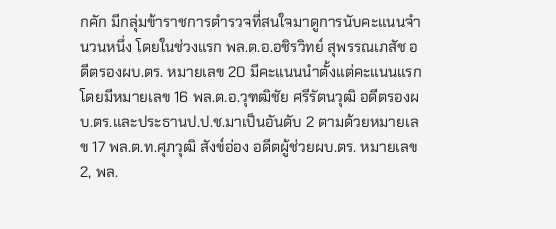กคัก มีกลุ่มข้าราชการตำรวจที่สนใจมาดูการนับคะแนนจำนวนหนึ่ง โดยในช่วงแรก พล.ต.อ.อชิรวิทย์ สุพรรณเภสัช อดีตรองผบ.ตร. หมายเลข 20 มีคะแนนนำตั้งแต่คะแนนแรก โดยมีหมายเลข 16 พล.ต.อ.วุฑฒิชัย ศรีรัตนวุฒิ อดีตรองผบ.ตร.และประธานป.ป.ช.มาเป็นอันดับ 2 ตามด้วยหมายเลข 17 พล.ต.ท.ศุภวุฒิ สังข์อ่อง อดีตผู้ช่วยผบ.ตร. หมายเลข 2, พล.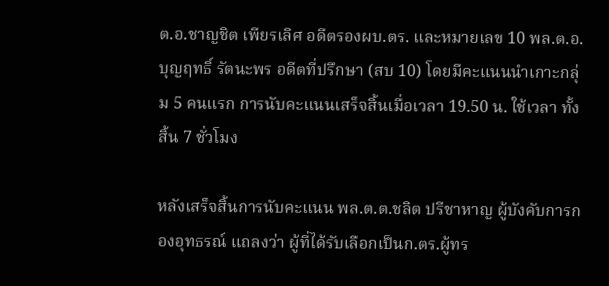ต.อ.ชาญชิต เพียรเลิศ อดีตรองผบ.ตร. และหมายเลข 10 พล.ต.อ.บุญฤทธิ์ รัตนะพร อดีตที่ปรึกษา (สบ 10) โดยมีคะแนนนำเกาะกลุ่ม 5 คนแรก การนับคะแนนเสร็จสิ้นเมื่อเวลา 19.50 น. ใช้เวลา ทั้งสิ้น 7 ชั่วโมง

หลังเสร็จสิ้นการนับคะแนน พล.ต.ต.ชลิต ปรีชาหาญ ผู้บังคับการกองอุทธรณ์ แถลงว่า ผู้ที่ได้รับเลือกเป็นก.ตร.ผู้ทร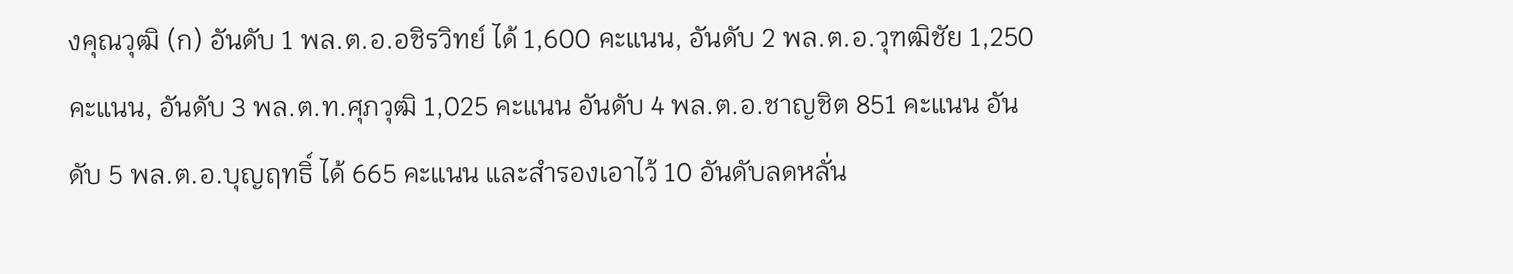งคุณวุฒิ (ก) อันดับ 1 พล.ต.อ.อชิรวิทย์ ได้ 1,600 คะแนน, อันดับ 2 พล.ต.อ.วุฑฒิชัย 1,250 คะแนน, อันดับ 3 พล.ต.ท.ศุภวุฒิ 1,025 คะแนน อันดับ 4 พล.ต.อ.ชาญชิต 851 คะแนน อันดับ 5 พล.ต.อ.บุญฤทธิ์ ได้ 665 คะแนน และสำรองเอาไว้ 10 อันดับลดหลั่น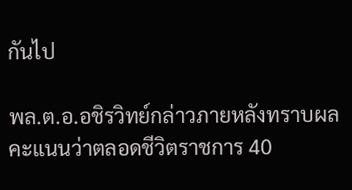กันไป

พล.ต.อ.อชิรวิทย์กล่าวภายหลังทราบผลคะแนนว่าตลอดชีวิตราชการ 40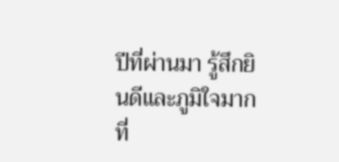ปีที่ผ่านมา รู้สึกยินดีและภูมิใจมากที่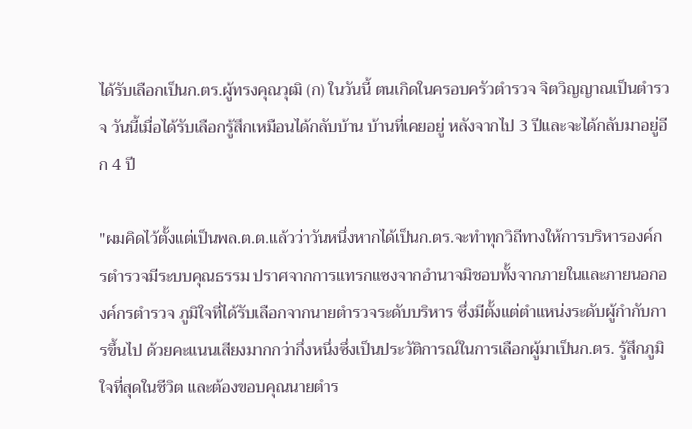ได้รับเลือกเป็นก.ตร.ผู้ทรงคุณวุฒิ (ก) ในวันนี้ ตนเกิดในครอบครัวตำรวจ จิตวิญญาณเป็นตำรวจ วันนี้เมื่อได้รับเลือกรู้สึกเหมือนได้กลับบ้าน บ้านที่เคยอยู่ หลังจากไป 3 ปีและจะได้กลับมาอยู่อีก 4 ปี

"ผมคิดไว้ตั้งแต่เป็นพล.ต.ต.แล้วว่าวันหนึ่งหากได้เป็นก.ตร.จะทำทุกวิถีทางให้การบริหารองค์กรตำรวจมีระบบคุณธรรม ปราศจากการแทรกแซงจากอำนาจมิชอบทั้งจากภายในและภายนอกองค์กรตำรวจ ภูมิใจที่ได้รับเลือกจากนายตำรวจระดับบริหาร ซึ่งมีตั้งแต่ตำแหน่งระดับผู้กำกับการขึ้นไป ด้วยคะแนนเสียงมากกว่ากึ่งหนึ่งซึ่งเป็นประวัติการณ์ในการเลือกผู้มาเป็นก.ตร. รู้สึกภูมิใจที่สุดในชีวิต และต้องขอบคุณนายตำร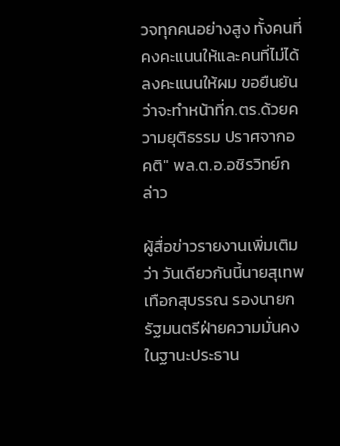วจทุกคนอย่างสูง ทั้งคนที่คงคะแนนให้และคนที่ไม่ได้ลงคะแนนให้ผม ขอยืนยันว่าจะทำหน้าที่ก.ตร.ด้วยความยุติธรรม ปราศจากอคติ" พล.ต.อ.อชิรวิทย์กล่าว

ผู้สื่อข่าวรายงานเพิ่มเติมว่า วันเดียวกันนี้นายสุเทพ เทือกสุบรรณ รองนายกรัฐมนตรีฝ่ายความมั่นคง ในฐานะประธาน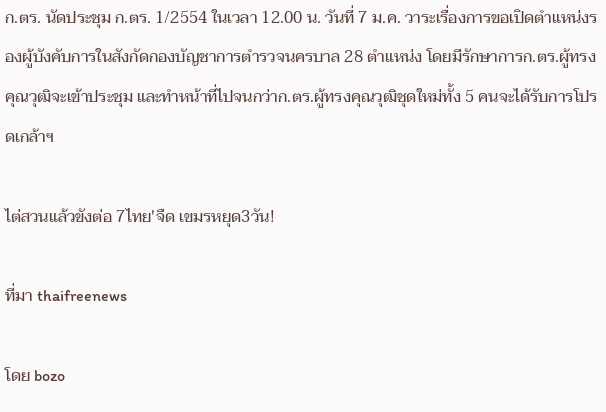ก.ตร. นัดประชุม ก.ตร. 1/2554 ในเวลา 12.00 น. วันที่ 7 ม.ค. วาระเรื่องการขอเปิดตำแหน่งรองผู้บังคับการในสังกัดกองบัญชาการตำรวจนครบาล 28 ตำแหน่ง โดยมีรักษาการก.ตร.ผู้ทรงคุณวุฒิจะเข้าประชุม และทำหน้าที่ไปจนกว่าก.ตร.ผู้ทรงคุณวุฒิชุดใหม่ทั้ง 5 คนจะได้รับการโปรดเกล้าฯ

ไต่สวนแล้วขังต่อ 7ไทย'จืด เขมรหยุด3วัน!

ที่มา thaifreenews

โดย bozo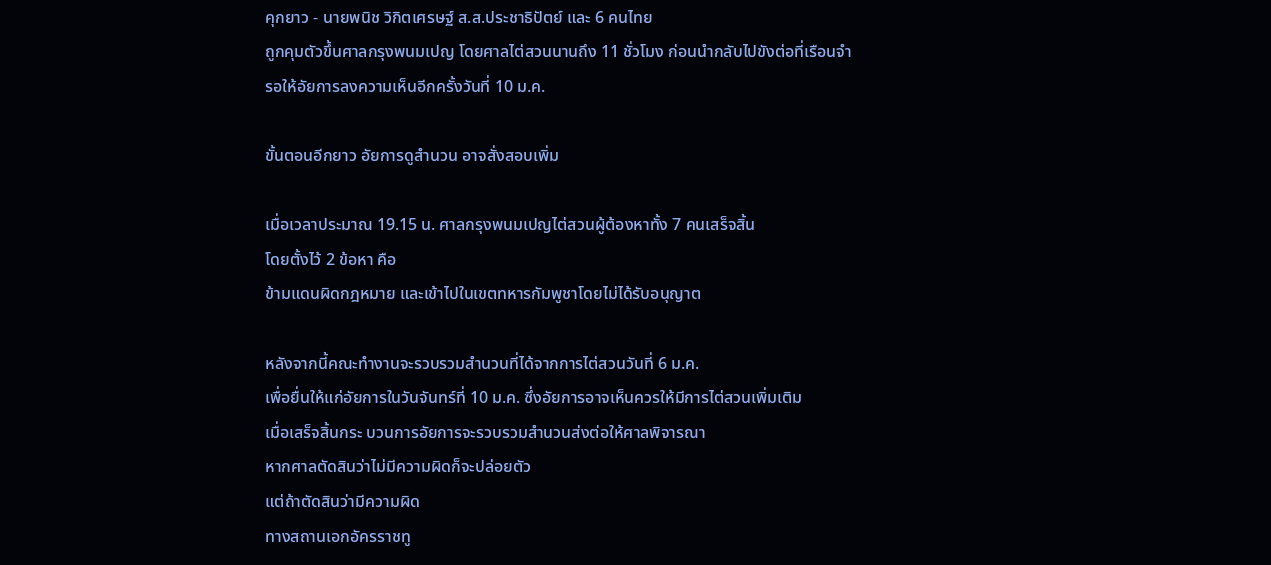คุกยาว - นายพนิช วิกิตเศรษฐ์ ส.ส.ประชาธิปัตย์ และ 6 คนไทย
ถูกคุมตัวขึ้นศาลกรุงพนมเปญ โดยศาลไต่สวนนานถึง 11 ชั่วโมง ก่อนนำกลับไปขังต่อที่เรือนจำ
รอให้อัยการลงความเห็นอีกครั้งวันที่ 10 ม.ค.

ขั้นตอนอีกยาว อัยการดูสำนวน อาจสั่งสอบเพิ่ม

เมื่อเวลาประมาณ 19.15 น. ศาลกรุงพนมเปญไต่สวนผู้ต้องหาทั้ง 7 คนเสร็จสิ้น
โดยตั้งไว้ 2 ข้อหา คือ
ข้ามแดนผิดกฎหมาย และเข้าไปในเขตทหารกัมพูชาโดยไม่ได้รับอนุญาต

หลังจากนี้คณะทำงานจะรวบรวมสำนวนที่ได้จากการไต่สวนวันที่ 6 ม.ค.
เพื่อยื่นให้แก่อัยการในวันจันทร์ที่ 10 ม.ค. ซึ่งอัยการอาจเห็นควรให้มีการไต่สวนเพิ่มเติม
เมื่อเสร็จสิ้นกระ บวนการอัยการจะรวบรวมสำนวนส่งต่อให้ศาลพิจารณา
หากศาลตัดสินว่าไม่มีความผิดก็จะปล่อยตัว
แต่ถ้าตัดสินว่ามีความผิด
ทางสถานเอกอัครราชทู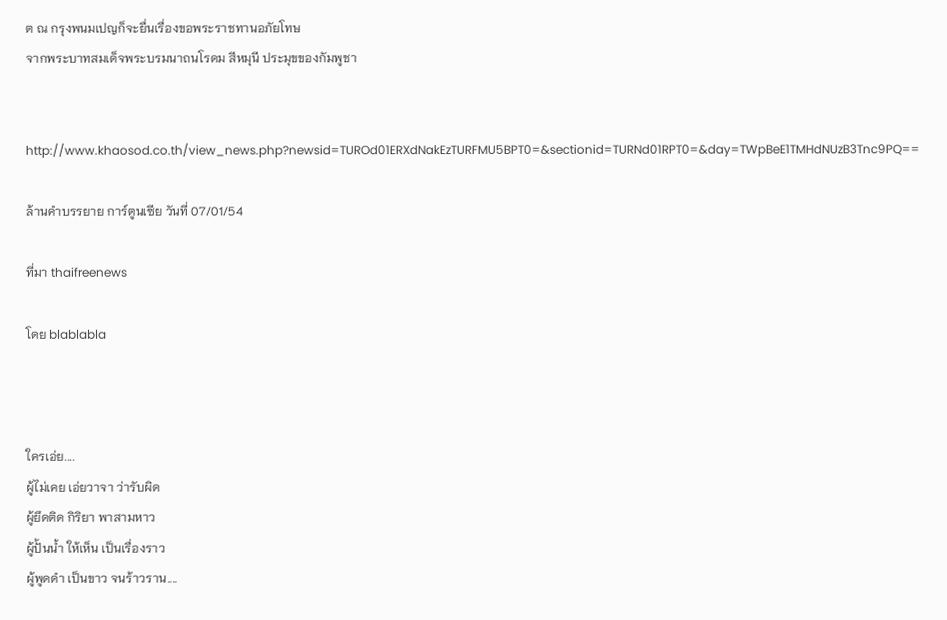ต ณ กรุงพนมเปญก็จะยื่นเรื่องขอพระราชทานอภัยโทษ
จากพระบาทสมเด็จพระบรมนาถนโรดม สีหมุนี ประมุขของกัมพูชา


http://www.khaosod.co.th/view_news.php?newsid=TUROd01ERXdNakEzTURFMU5BPT0=&sectionid=TURNd01RPT0=&day=TWpBeE1TMHdNUzB3Tnc9PQ==

ล้านคำบรรยาย การ์ตูนเซีย วันที่ 07/01/54

ที่มา thaifreenews

โดย blablabla



ใครเอ่ย....
ผู้ไม่เคย เอ่ยวาจา ว่ารับผิด
ผู้ยึดติด กิริยา พาสามหาว
ผู้ปั้นน้ำ ให้เห็น เป็นเรื่องราว
ผู้พูดดำ เป็นขาว จนร้าวราน....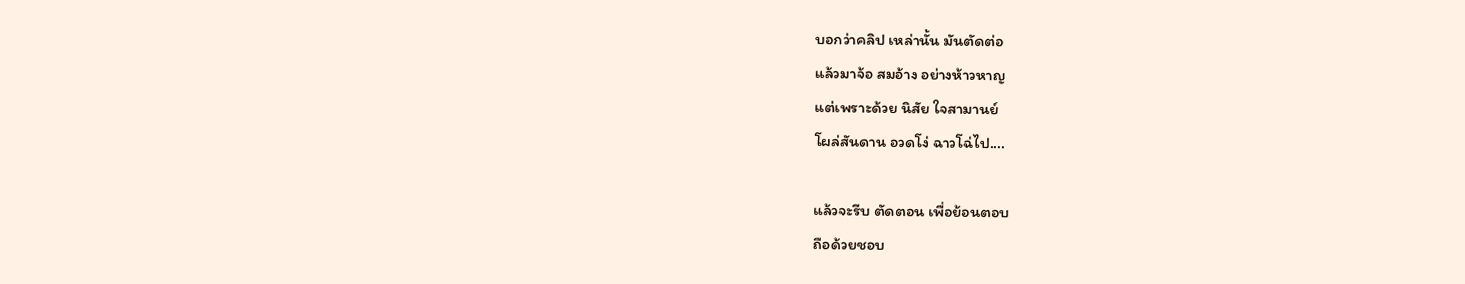บอกว่าคลิป เหล่านั้น มันตัดต่อ
แล้วมาจ้อ สมอ้าง อย่างห้าวหาญ
แต่เพราะด้วย นิสัย ใจสามานย์
โผล่สันดาน อวดโง่ ฉาวโฉ่ไป....

แล้วจะรีบ ตัดตอน เพื่อย้อนตอบ
ถือด้วยชอบ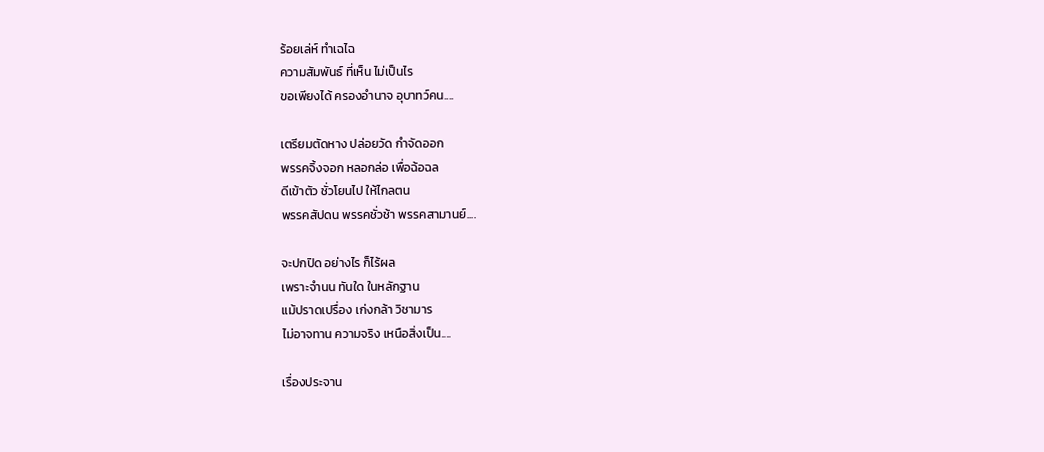ร้อยเล่ห์ ทำเฉไฉ
ความสัมพันธ์ ที่เห็น ไม่เป็นไร
ขอเพียงได้ ครองอำนาจ อุบาทว์คน....

เตรียมตัดหาง ปล่อยวัด กำจัดออก
พรรคจิ้งจอก หลอกล่อ เพื่อฉ้อฉล
ดีเข้าตัว ชั่วโยนไป ให้ไกลตน
พรรคสัปดน พรรคชั่วช้า พรรคสามานย์....

จะปกปิด อย่างไร ก็ไร้ผล
เพราะจำนน ทันใด ในหลักฐาน
แม้ปราดเปรื่อง เก่งกล้า วิชามาร
ไม่อาจทาน ความจริง เหนือสิ่งเป็น....

เรื่องประจาน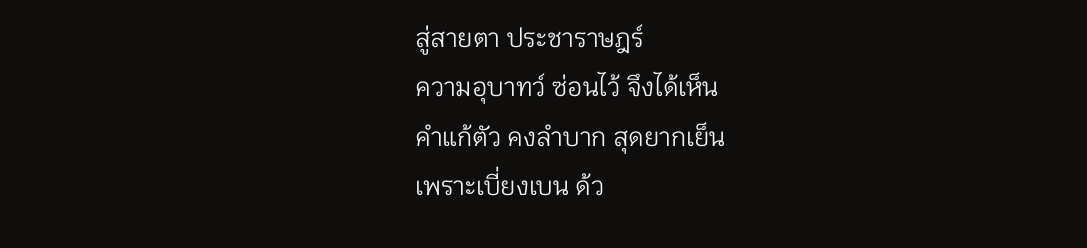สู่สายตา ประชาราษฎร์
ความอุบาทว์ ซ่อนไว้ จึงได้เห็น
คำแก้ตัว คงลำบาก สุดยากเย็น
เพราะเบี่ยงเบน ด้ว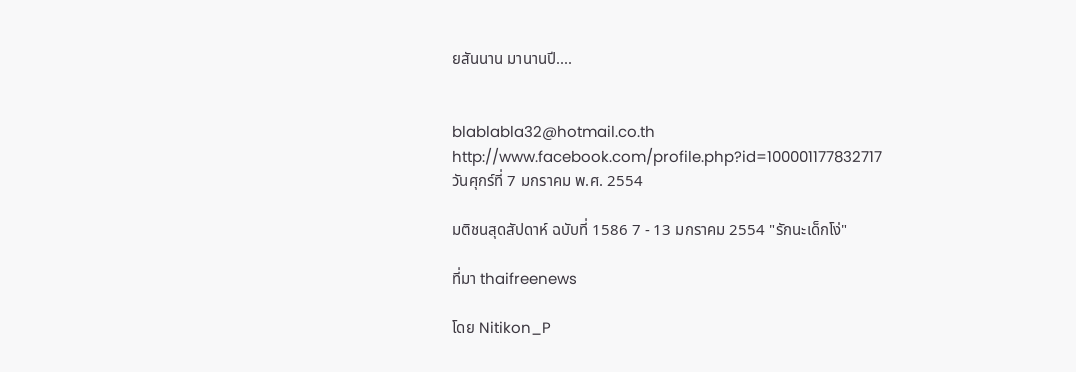ยสันนาน มานานปี....


blablabla32@hotmail.co.th
http://www.facebook.com/profile.php?id=100001177832717
วันศุกร์ที่ 7 มกราคม พ.ศ. 2554

มติชนสุดสัปดาห์ ฉบับที่ 1586 7 - 13 มกราคม 2554 "รักนะเด็กโง่"

ที่มา thaifreenews

โดย Nitikon_P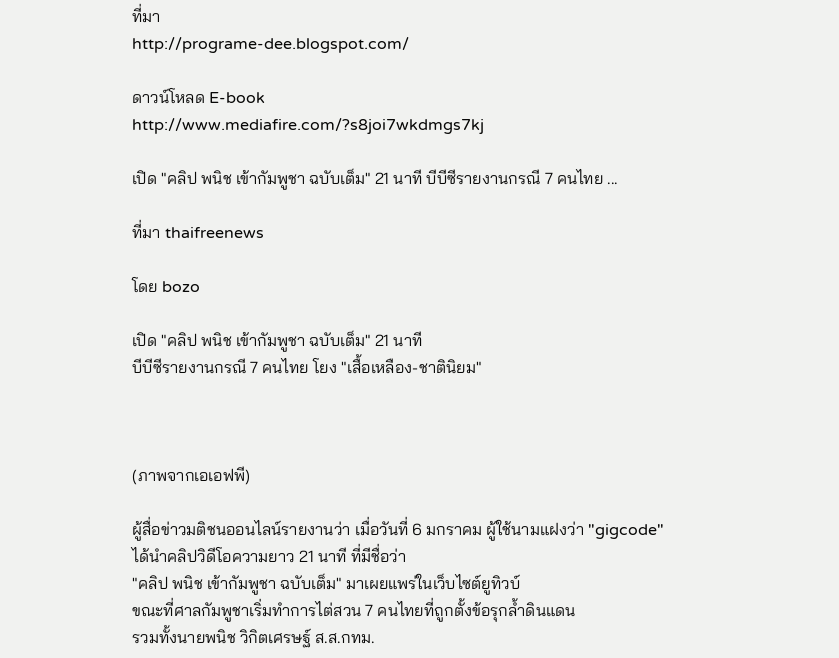ที่มา
http://programe-dee.blogspot.com/

ดาวน์โหลด E-book
http://www.mediafire.com/?s8joi7wkdmgs7kj

เปิด "คลิป พนิช เข้ากัมพูชา ฉบับเต็ม" 21 นาที บีบีซีรายงานกรณี 7 คนไทย ...

ที่มา thaifreenews

โดย bozo

เปิด "คลิป พนิช เข้ากัมพูชา ฉบับเต็ม" 21 นาที
บีบีซีรายงานกรณี 7 คนไทย โยง "เสื้อเหลือง-ชาตินิยม"



(ภาพจากเอเอฟพี)

ผู้สื่อข่าวมติชนออนไลน์รายงานว่า เมื่อวันที่ 6 มกราคม ผู้ใช้นามแฝงว่า "gigcode"
ได้นำคลิปวิดีโอความยาว 21 นาที ที่มีชื่อว่า
"คลิป พนิช เข้ากัมพูชา ฉบับเต็ม" มาเผยแพร่ในเว็บไซต์ยูทิวบ์
ขณะที่ศาลกัมพูชาเริ่มทำการไต่สวน 7 คนไทยที่ถูกตั้งข้อรุกล้ำดินแดน
รวมทั้งนายพนิช วิกิตเศรษฐ์ ส.ส.กทม.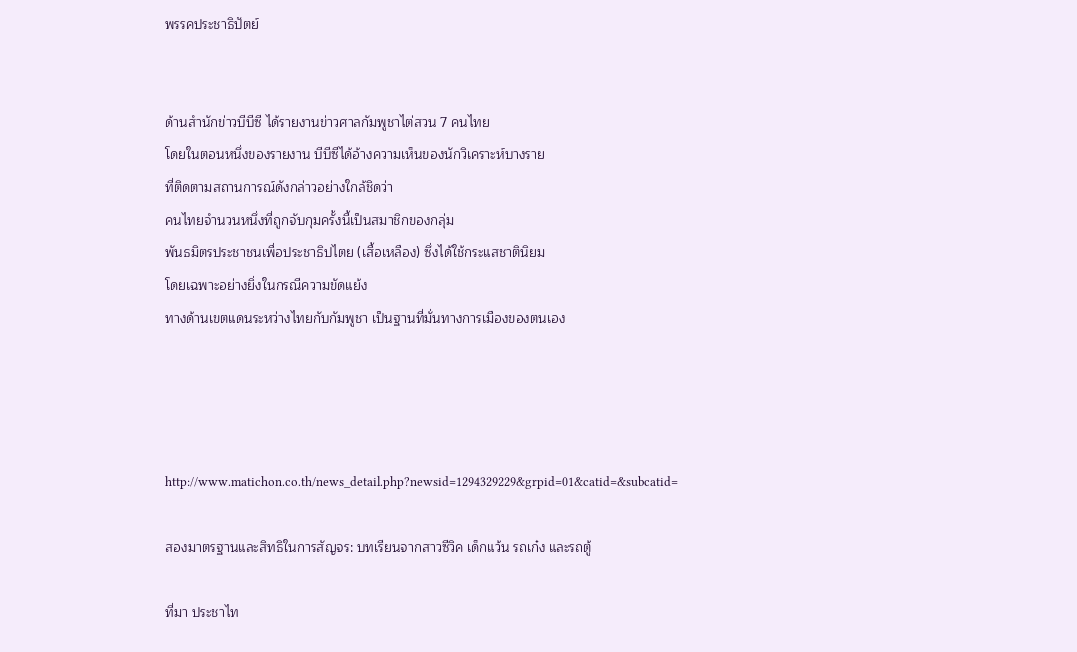พรรคประชาธิปัตย์


ด้านสำนักข่าวบีบีซี ได้รายงานข่าวศาลกัมพูชาไต่สวน 7 คนไทย
โดยในตอนหนึ่งของรายงาน บีบีซีได้อ้างความเห็นของนักวิเคราะห์บางราย
ที่ติดตามสถานการณ์ดังกล่าวอย่างใกล้ชิดว่า
คนไทยจำนวนหนึ่งที่ถูกจับกุมครั้งนี้เป็นสมาชิกของกลุ่ม
พันธมิตรประชาชนเพื่อประชาธิปไตย (เสื้อเหลือง) ซึ่งได้ใช้กระแสชาตินิยม
โดยเฉพาะอย่างยิ่งในกรณีความขัดแย้ง
ทางด้านเขตแดนระหว่างไทยกับกัมพูชา เป็นฐานที่มั่นทางการเมืองของตนเอง




http://www.matichon.co.th/news_detail.php?newsid=1294329229&grpid=01&catid=&subcatid=

สองมาตรฐานและสิทธิในการสัญจร: บทเรียนจากสาวซีวิค เด็กแว้น รถเก๋ง และรถตู้

ที่มา ประชาไท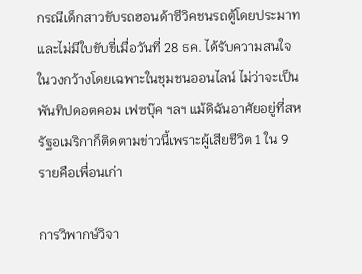กรณีเด็กสาวขับรถฮอนด้าซีวิคชนรถตู้โดยประมาทและไม่มีใบขับขี่เมื่อวันที่ 28 ธค. ได้รับความสนใจในวงกว้างโดยเฉพาะในชุมชนออนไลน์ ไม่ว่าจะเป็นพันทิปดอตคอม เฟซบุ๊ค ฯลฯ แม้ดิฉันอาศัยอยู่ที่สหรัฐอเมริกาก็ติดตามข่าวนี้เพราะผู้เสียชีวิต 1 ใน 9 รายคือเพื่อนเก่า

การวิพากษ์วิจา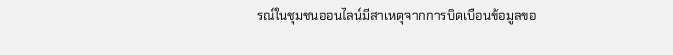รณ์ในชุมชนออนไลน์มีสาเหตุจากการบิดเบือนข้อมูลขอ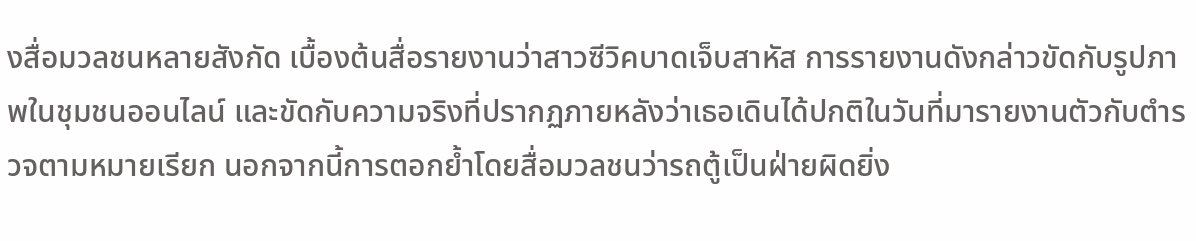งสื่อมวลชนหลายสังกัด เบื้องต้นสื่อรายงานว่าสาวซีวิคบาดเจ็บสาหัส การรายงานดังกล่าวขัดกับรูปภาพในชุมชนออนไลน์ และขัดกับความจริงที่ปรากฏภายหลังว่าเธอเดินได้ปกติในวันที่มารายงานตัวกับตำรวจตามหมายเรียก นอกจากนี้การตอกย้ำโดยสื่อมวลชนว่ารถตู้เป็นฝ่ายผิดยิ่ง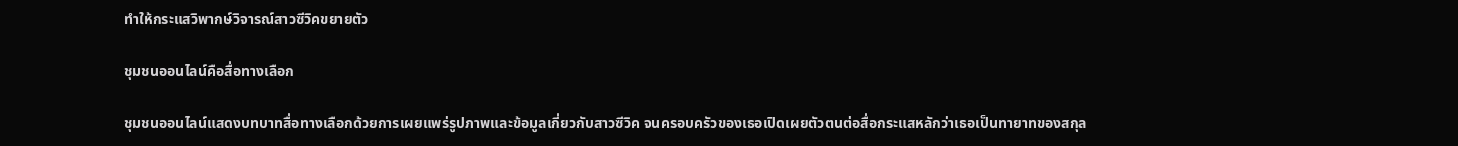ทำให้กระแสวิพากษ์วิจารณ์สาวซีวิคขยายตัว

ชุมชนออนไลน์คือสื่อทางเลือก

ชุมชนออนไลน์แสดงบทบาทสื่อทางเลือกด้วยการเผยแพร่รูปภาพและข้อมูลเกี่ยวกับสาวซีวิค จนครอบครัวของเธอเปิดเผยตัวตนต่อสื่อกระแสหลักว่าเธอเป็นทายาทของสกุล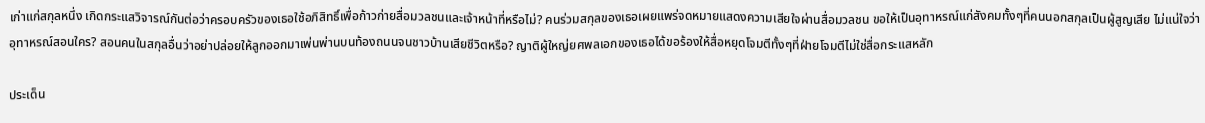เก่าแก่สกุลหนึ่ง เกิดกระแสวิจารณ์กันต่อว่าครอบครัวของเธอใช้อภิสิทธิ์เพื่อก้าวก่ายสื่อมวลชนและเจ้าหน้าที่หรือไม่? คนร่วมสกุลของเธอเผยแพร่จดหมายแสดงความเสียใจผ่านสื่อมวลชน ขอให้เป็นอุทาหรณ์แก่สังคมทั้งๆที่คนนอกสกุลเป็นผู้สูญเสีย ไม่แน่ใจว่าอุทาหรณ์สอนใคร? สอนคนในสกุลอื่นว่าอย่าปล่อยให้ลูกออกมาเพ่นพ่านบนท้องถนนจนชาวบ้านเสียชีวิตหรือ? ญาติผู้ใหญ่ยศพลเอกของเธอได้ขอร้องให้สื่อหยุดโจมตีทั้งๆที่ฝ่ายโจมตีไม่ใช่สื่อกระแสหลัก

ประเด็น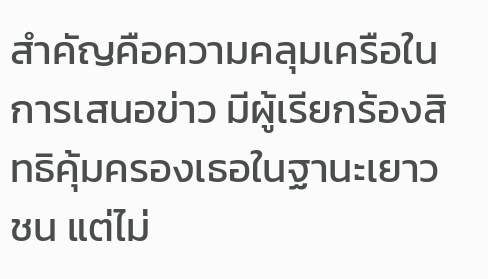สำคัญคือความคลุมเครือในการเสนอข่าว มีผู้เรียกร้องสิทธิคุ้มครองเธอในฐานะเยาวชน แต่ไม่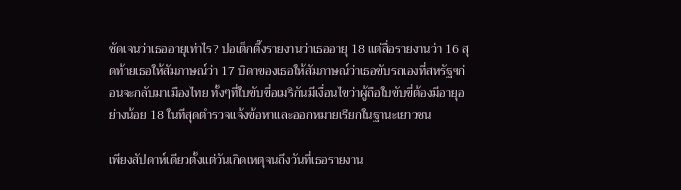ชัดเจนว่าเธออายุเท่าไร? ปอเต็กตึ๊งรายงานว่าเธออายุ 18 แต่สื่อรายงานว่า 16 สุดท้ายเธอให้สัมภาษณ์ว่า 17 บิดาของเธอให้สัมภาษณ์ว่าเธอขับรถเองที่สหรัฐฯก่อนจะกลับมาเมืองไทย ทั้งๆที่ใบขับขี่อเมริกันมีเงื่อนไขว่าผู้ถือใบขับขี่ต้องมีอายุอย่างน้อย 18 ในทีสุดตำรวจแจ้งข้อหาและออกหมายเรียกในฐานะเยาวชน

เพียงสัปดาห์เดียวตั้งแต่วันเกิดเหตุจนถึงวันที่เธอรายงาน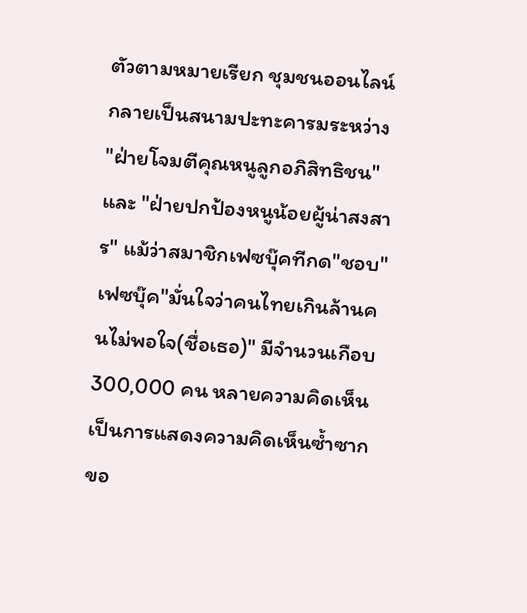ตัวตามหมายเรียก ชุมชนออนไลน์กลายเป็นสนามปะทะคารมระหว่าง "ฝ่ายโจมตีคุณหนูลูกอภิสิทธิชน" และ "ฝ่ายปกป้องหนูน้อยผู้น่าสงสาร" แม้ว่าสมาชิกเฟซบุ๊คทีกด"ชอบ"เฟซบุ๊ค"มั่นใจว่าคนไทยเกินล้านคนไม่พอใจ(ชื่อเธอ)" มีจำนวนเกือบ 300,000 คน หลายความคิดเห็นเป็นการแสดงความคิดเห็นซ้ำซากขอ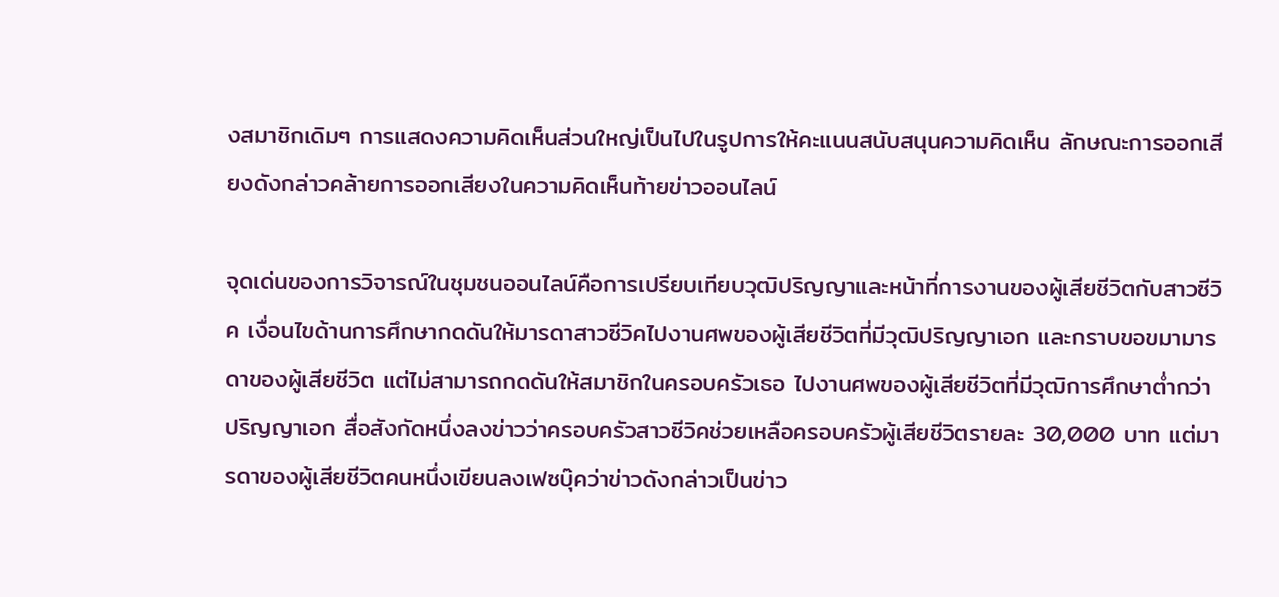งสมาชิกเดิมๆ การแสดงความคิดเห็นส่วนใหญ่เป็นไปในรูปการให้คะแนนสนับสนุนความคิดเห็น ลักษณะการออกเสียงดังกล่าวคล้ายการออกเสียงในความคิดเห็นท้ายข่าวออนไลน์

จุดเด่นของการวิจารณ์ในชุมชนออนไลน์คือการเปรียบเทียบวุฒิปริญญาและหน้าที่การงานของผู้เสียชีวิตกับสาวซีวิค เงื่อนไขด้านการศึกษากดดันให้มารดาสาวซีวิคไปงานศพของผู้เสียชีวิตที่มีวุฒิปริญญาเอก และกราบขอขมามารดาของผู้เสียชีวิต แต่ไม่สามารถกดดันให้สมาชิกในครอบครัวเธอ ไปงานศพของผู้เสียชีวิตที่มีวุฒิการศึกษาต่ำกว่าปริญญาเอก สื่อสังกัดหนึ่งลงข่าวว่าครอบครัวสาวซีวิคช่วยเหลือครอบครัวผู้เสียชีวิตรายละ 30,000 บาท แต่มารดาของผู้เสียชีวิตคนหนึ่งเขียนลงเฟซบุ๊คว่าข่าวดังกล่าวเป็นข่าว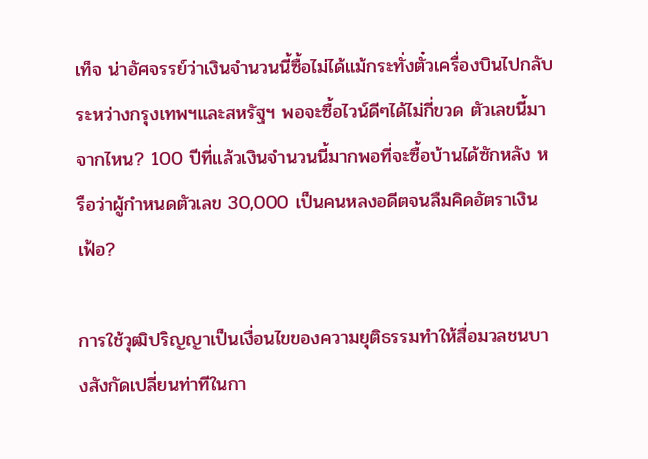เท็จ น่าอัศจรรย์ว่าเงินจำนวนนี้ซื้อไม่ได้แม้กระทั่งตั๋วเครื่องบินไปกลับระหว่างกรุงเทพฯและสหรัฐฯ พอจะซื้อไวน์ดีๆได้ไม่กี่ขวด ตัวเลขนี้มาจากไหน? 100 ปีที่แล้วเงินจำนวนนี้มากพอที่จะซื้อบ้านได้ซักหลัง หรือว่าผู้กำหนดตัวเลข 30,000 เป็นคนหลงอดีตจนลืมคิดอัตราเงินเฟ้อ?

การใช้วุฒิปริญญาเป็นเงื่อนไขของความยุติธรรมทำให้สื่อมวลชนบางสังกัดเปลี่ยนท่าทีในกา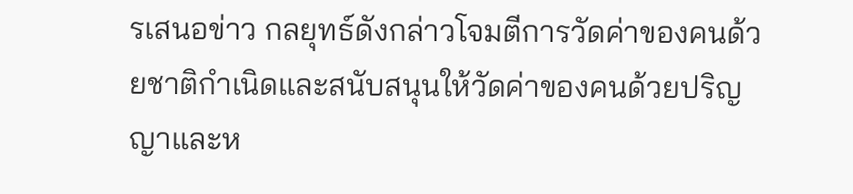รเสนอข่าว กลยุทธ์ดังกล่าวโจมตีการวัดค่าของคนด้วยชาติกำเนิดและสนับสนุนให้วัดค่าของคนด้วยปริญญาและห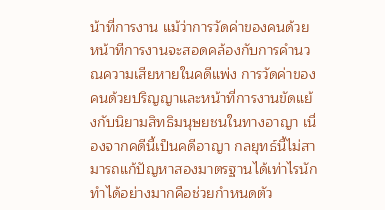น้าที่การงาน แม้ว่าการวัดค่าของคนด้วยหน้าทีการงานจะสอดคล้องกับการคำนวณความเสียหายในคดีแพ่ง การวัดค่าของคนด้วยปริญญาและหน้าที่การงานขัดแย้งกับนิยามสิทธิมนุษยชนในทางอาญา เนื่องจากคดีนี้เป็นคดีอาญา กลยุทธ์นี้ไม่สามารถแก้ปัญหาสองมาตรฐานได้เท่าไรนัก ทำได้อย่างมากคือช่วยกำหนดตัว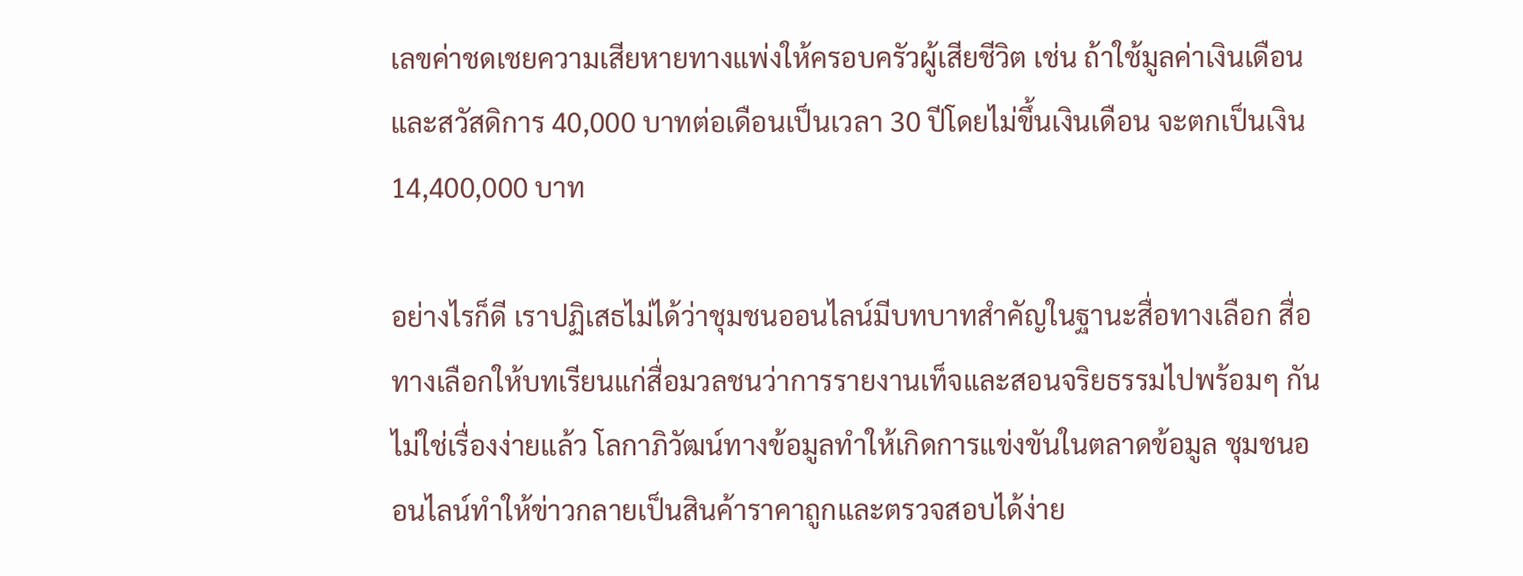เลขค่าชดเชยความเสียหายทางแพ่งให้ครอบครัวผู้เสียชีวิต เช่น ถ้าใช้มูลค่าเงินเดือนและสวัสดิการ 40,000 บาทต่อเดือนเป็นเวลา 30 ปีโดยไม่ขึ้นเงินเดือน จะตกเป็นเงิน 14,400,000 บาท

อย่างไรก็ดี เราปฏิเสธไม่ได้ว่าชุมชนออนไลน์มีบทบาทสำคัญในฐานะสื่อทางเลือก สื่อทางเลือกให้บทเรียนแก่สื่อมวลชนว่าการรายงานเท็จและสอนจริยธรรมไปพร้อมๆ กันไม่ใช่เรื่องง่ายแล้ว โลกาภิวัฒน์ทางข้อมูลทำให้เกิดการแข่งขันในตลาดข้อมูล ชุมชนออนไลน์ทำให้ข่าวกลายเป็นสินค้าราคาถูกและตรวจสอบได้ง่าย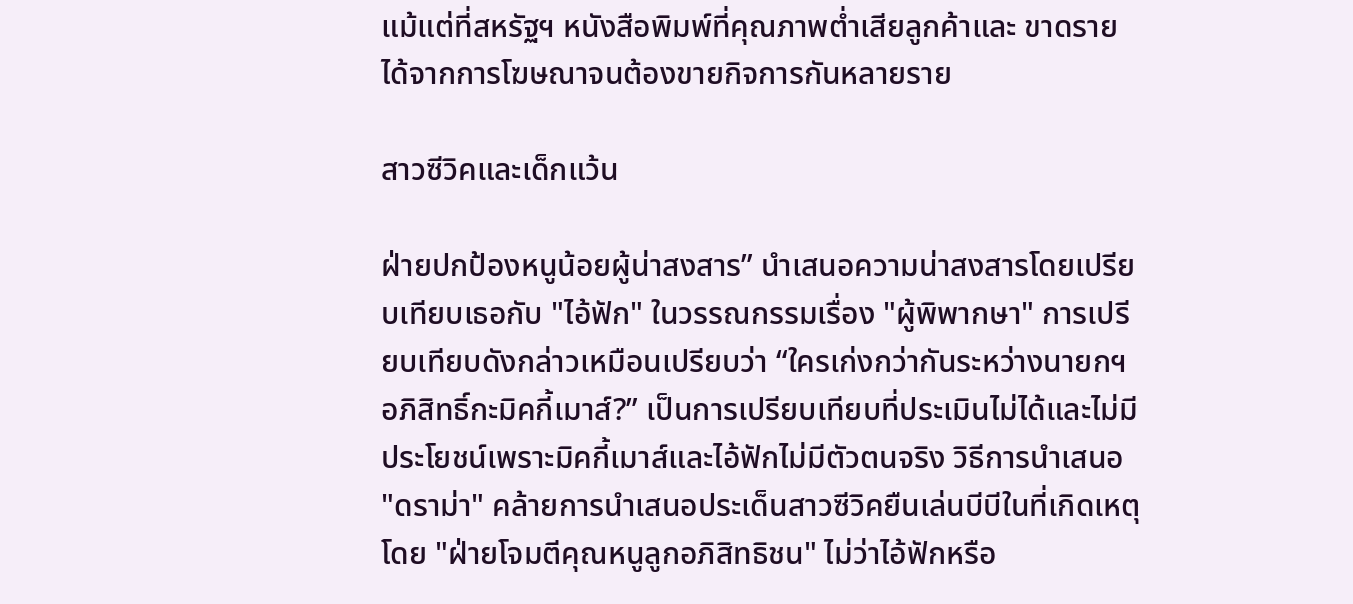แม้แต่ที่สหรัฐฯ หนังสือพิมพ์ที่คุณภาพต่ำเสียลูกค้าและ ขาดรายได้จากการโฆษณาจนต้องขายกิจการกันหลายราย

สาวซีวิคและเด็กแว้น

ฝ่ายปกป้องหนูน้อยผู้น่าสงสาร” นำเสนอความน่าสงสารโดยเปรียบเทียบเธอกับ "ไอ้ฟัก" ในวรรณกรรมเรื่อง "ผู้พิพากษา" การเปรียบเทียบดังกล่าวเหมือนเปรียบว่า “ใครเก่งกว่ากันระหว่างนายกฯ อภิสิทธิ์กะมิคกี้เมาส์?” เป็นการเปรียบเทียบที่ประเมินไม่ได้และไม่มีประโยชน์เพราะมิคกี้เมาส์และไอ้ฟักไม่มีตัวตนจริง วิธีการนำเสนอ "ดราม่า" คล้ายการนำเสนอประเด็นสาวซีวิคยืนเล่นบีบีในที่เกิดเหตุโดย "ฝ่ายโจมตีคุณหนูลูกอภิสิทธิชน" ไม่ว่าไอ้ฟักหรือ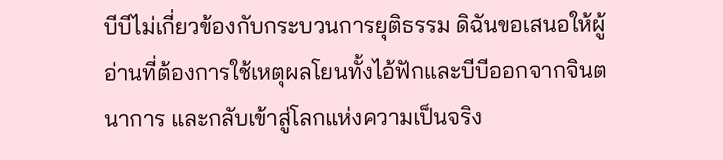บีบีไม่เกี่ยวข้องกับกระบวนการยุติธรรม ดิฉันขอเสนอให้ผู้อ่านที่ต้องการใช้เหตุผลโยนทั้งไอ้ฟักและบีบีออกจากจินตนาการ และกลับเข้าสู่โลกแห่งความเป็นจริง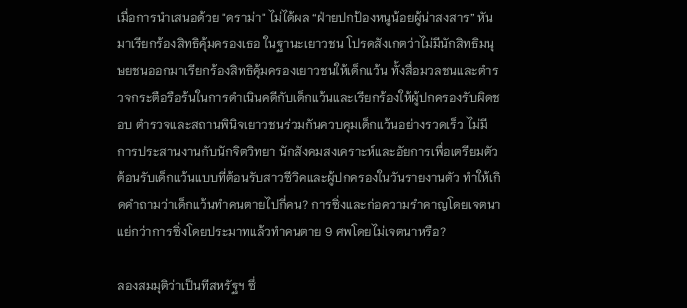เมื่อการนำเสนอด้วย "ดราม่า" ไม่ได้ผล “ฝ่ายปกป้องหนูน้อยผู้น่าสงสาร” หันมาเรียกร้องสิทธิคุ้มครองเธอ ในฐานะเยาวชน โปรดสังเกตว่าไม่มีนักสิทธิมนุษยชนออกมาเรียกร้องสิทธิคุ้มครองเยาวชนให้เด็กแว้น ทั้งสื่อมวลชนและตำรวจกระตือรือร้นในการดำเนินคดีกับเด็กแว้นและเรียกร้องให้ผู้ปกครองรับผิดชอบ ตำรวจและสถานพินิจเยาวชนร่วมกันควบคุมเด็กแว้นอย่างรวดเร็ว ไม่มีการประสานงานกับนักจิตวิทยา นักสังคมสงเคราะห์และอัยการเพื่อเตรียมตัวต้อนรับเด็กแว้นแบบที่ต้อนรับสาวซีวิคและผู้ปกครองในวันรายงานตัว ทำให้เกิดคำถามว่าเด็กแว้นทำคนตายไปกี่คน? การซิ่งและก่อความรำคาญโดยเจตนาแย่กว่าการซิ่งโดยประมาทแล้วทำคนตาย 9 ศพโดยไม่เจตนาหรือ?

ลองสมมุติว่าเป็นทีสหรัฐฯ ซึ่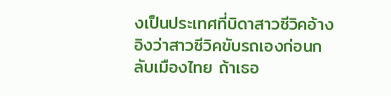งเป็นประเทศที่บิดาสาวซีวิคอ้างอิงว่าสาวซีวิคขับรถเองก่อนกลับเมืองไทย ถ้าเธอ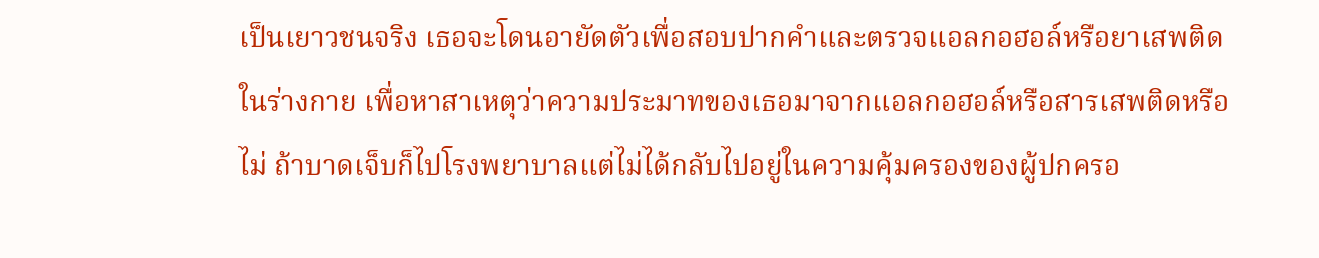เป็นเยาวชนจริง เธอจะโดนอายัดตัวเพื่อสอบปากคำและตรวจแอลกอฮอล์หรือยาเสพติดในร่างกาย เพื่อหาสาเหตุว่าความประมาทของเธอมาจากแอลกอฮอล์หรือสารเสพติดหรือไม่ ถ้าบาดเจ็บก็ไปโรงพยาบาลแต่ไม่ได้กลับไปอยู่ในความคุ้มครองของผู้ปกครอ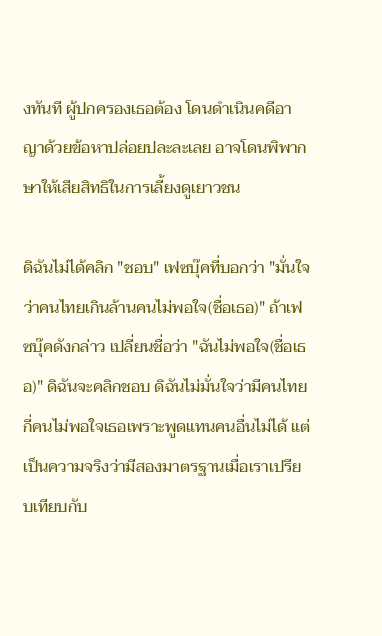งทันที ผู้ปกครองเธอต้อง โดนดำเนินคดีอาญาด้วยข้อหาปล่อยปละละเลย อาจโดนพิพากษาให้เสียสิทธิในการเลี้ยงดูเยาวชน

ดิฉันไม่ได้คลิก "ชอบ" เฟซบุ๊คที่บอกว่า "มั่นใจว่าคนไทยเกินล้านคนไม่พอใจ(ชื่อเธอ)" ถ้าเฟซบุ๊คดังกล่าว เปลี่ยนชื่อว่า "ฉันไม่พอใจ(ชื่อเธอ)" ดิฉันจะคลิกชอบ ดิฉันไม่มั่นใจว่ามีคนไทยกี่คนไม่พอใจเธอเพราะพูดแทนคนอื่นไม่ได้ แต่เป็นความจริงว่ามีสองมาตรฐานเมื่อเราเปรียบเทียบกับ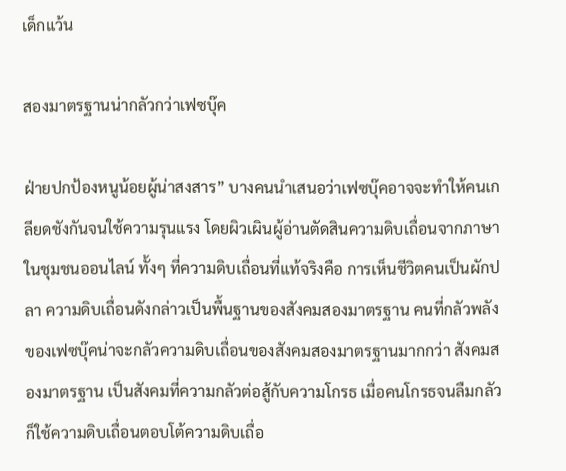เด็กแว้น

สองมาตรฐานน่ากลัวกว่าเฟซบุ๊ค

ฝ่ายปกป้องหนูน้อยผู้น่าสงสาร” บางคนนำเสนอว่าเฟซบุ๊คอาจจะทำให้คนเกลียดชังกันจนใช้ความรุนแรง โดยผิวเผินผู้อ่านตัดสินความดิบเถื่อนจากภาษาในชุมชนออนไลน์ ทั้งๆ ที่ความดิบเถื่อนที่แท้จริงคือ การเห็นชีวิตคนเป็นผักปลา ความดิบเถื่อนดังกล่าวเป็นพื้นฐานของสังคมสองมาตรฐาน คนที่กลัวพลังของเฟซบุ๊คน่าจะกลัวความดิบเถื่อนของสังคมสองมาตรฐานมากกว่า สังคมสองมาตรฐาน เป็นสังคมที่ความกลัวต่อสู้กับความโกรธ เมื่อคนโกรธจนลืมกลัวก็ใช้ความดิบเถื่อนตอบโต้ความดิบเถื่อ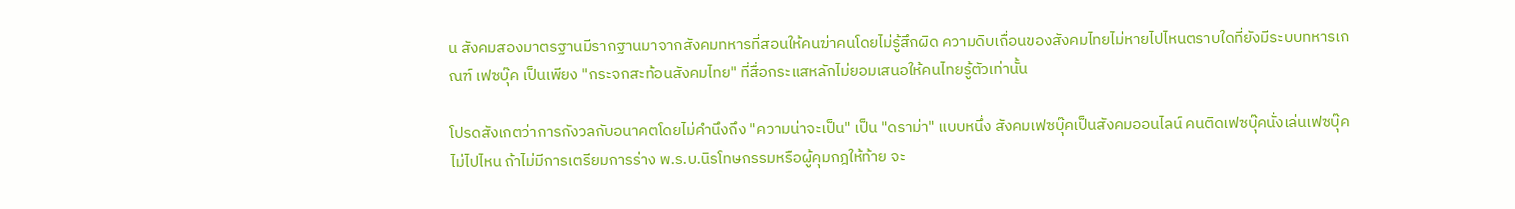น สังคมสองมาตรฐานมีรากฐานมาจากสังคมทหารที่สอนให้คนฆ่าคนโดยไม่รู้สึกผิด ความดิบเถื่อนของสังคมไทยไม่หายไปไหนตราบใดที่ยังมีระบบทหารเกณฑ์ เฟซบุ๊ค เป็นเพียง "กระจกสะท้อนสังคมไทย" ที่สื่อกระแสหลักไม่ยอมเสนอให้คนไทยรู้ตัวเท่านั้น

โปรดสังเกตว่าการกังวลกับอนาคตโดยไม่คำนึงถึง "ความน่าจะเป็น" เป็น "ดราม่า" แบบหนึ่ง สังคมเฟซบุ๊คเป็นสังคมออนไลน์ คนติดเฟซบุ๊คนั่งเล่นเฟซบุ๊คไม่ไปไหน ถ้าไม่มีการเตรียมการร่าง พ.ร.บ.นิรโทษกรรมหรือผู้คุมกฎให้ท้าย จะ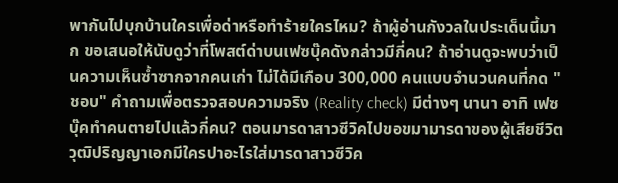พากันไปบุกบ้านใครเพื่อด่าหรือทำร้ายใครไหม? ถ้าผู้อ่านกังวลในประเด็นนี้มาก ขอเสนอให้นับดูว่าที่โพสต์ด่าบนเฟซบุ๊คดังกล่าวมีกี่คน? ถ้าอ่านดูจะพบว่าเป็นความเห็นซ้ำซากจากคนเก่า ไม่ได้มีเกือบ 300,000 คนแบบจำนวนคนที่กด "ชอบ" คำถามเพื่อตรวจสอบความจริง (Reality check) มีต่างๆ นานา อาทิ เฟซบุ๊คทำคนตายไปแล้วกี่คน? ตอนมารดาสาวซีวิคไปขอขมามารดาของผู้เสียชีวิตวุฒิปริญญาเอกมีใครปาอะไรใส่มารดาสาวซีวิค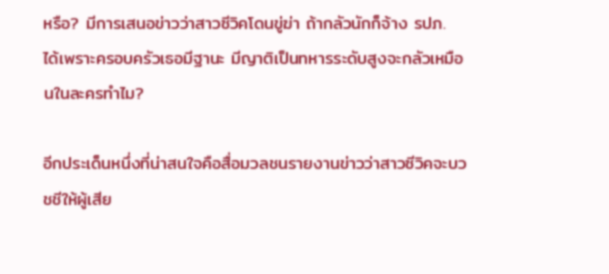หรือ? มีการเสนอข่าวว่าสาวซีวิคโดนขู่ฆ่า ถ้ากลัวนักก็จ้าง รปภ. ได้เพราะครอบครัวเธอมีฐานะ มีญาติเป็นทหารระดับสูงจะกลัวเหมือนในละครทำไม?

อีกประเด็นหนึ่งที่น่าสนใจคือสื่อมวลชนรายงานข่าวว่าสาวซีวิคจะบวชชีให้ผู้เสีย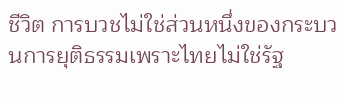ชีวิต การบวชไม่ใช่ส่วนหนึ่งของกระบวนการยุติธรรมเพราะไทยไม่ใช่รัฐ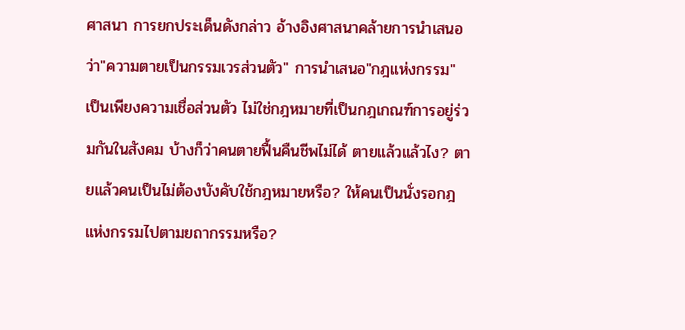ศาสนา การยกประเด็นดังกล่าว อ้างอิงศาสนาคล้ายการนำเสนอว่า"ความตายเป็นกรรมเวรส่วนตัว" การนำเสนอ"กฎแห่งกรรม" เป็นเพียงความเชื่อส่วนตัว ไม่ใช่กฎหมายที่เป็นกฎเกณฑ์การอยู่ร่วมกันในสังคม บ้างก็ว่าคนตายฟื้นคืนชีพไม่ได้ ตายแล้วแล้วไง? ตายแล้วคนเป็นไม่ต้องบังคับใช้กฎหมายหรือ? ให้คนเป็นนั่งรอกฎแห่งกรรมไปตามยถากรรมหรือ?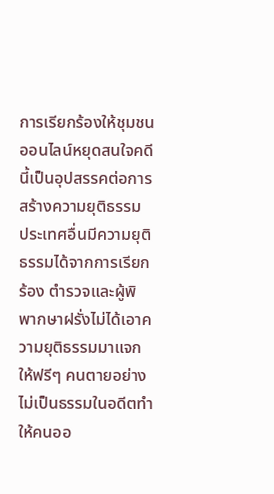การเรียกร้องให้ชุมชนออนไลน์หยุดสนใจคดีนี้เป็นอุปสรรคต่อการสร้างความยุติธรรม ประเทศอื่นมีความยุติธรรมได้จากการเรียกร้อง ตำรวจและผู้พิพากษาฝรั่งไม่ได้เอาความยุติธรรมมาแจกให้ฟรีๆ คนตายอย่างไม่เป็นธรรมในอดีตทำให้คนออ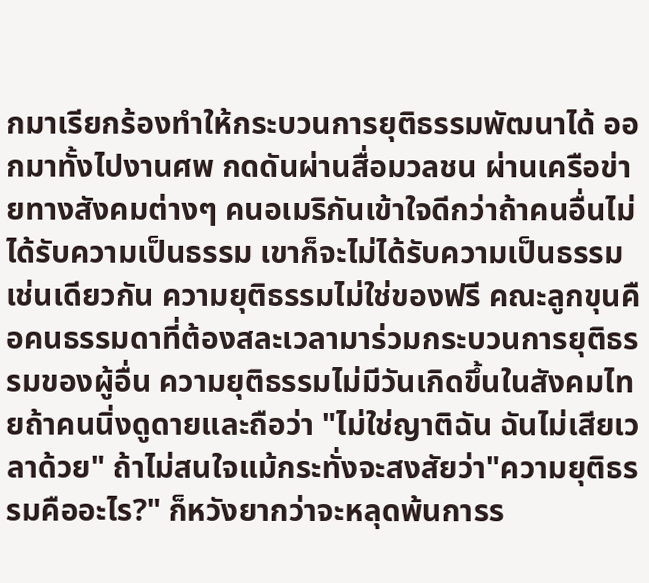กมาเรียกร้องทำให้กระบวนการยุติธรรมพัฒนาได้ ออกมาทั้งไปงานศพ กดดันผ่านสื่อมวลชน ผ่านเครือข่ายทางสังคมต่างๆ คนอเมริกันเข้าใจดีกว่าถ้าคนอื่นไม่ได้รับความเป็นธรรม เขาก็จะไม่ได้รับความเป็นธรรมเช่นเดียวกัน ความยุติธรรมไม่ใช่ของฟรี คณะลูกขุนคือคนธรรมดาที่ต้องสละเวลามาร่วมกระบวนการยุติธรรมของผู้อื่น ความยุติธรรมไม่มีวันเกิดขึ้นในสังคมไทยถ้าคนนิ่งดูดายและถือว่า "ไม่ใช่ญาติฉัน ฉันไม่เสียเวลาด้วย" ถ้าไม่สนใจแม้กระทั่งจะสงสัยว่า"ความยุติธรรมคืออะไร?" ก็หวังยากว่าจะหลุดพ้นการร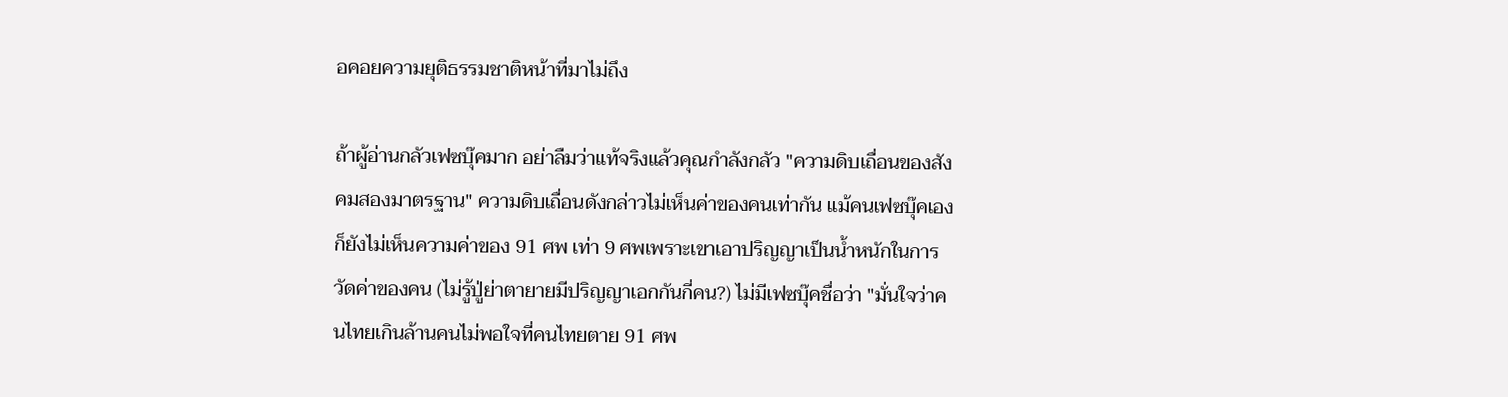อคอยความยุติธรรมชาติหน้าที่มาไม่ถึง

ถ้าผู้อ่านกลัวเฟซบุ๊คมาก อย่าลืมว่าแท้จริงแล้วคุณกำลังกลัว "ความดิบเถื่อนของสังคมสองมาตรฐาน" ความดิบเถื่อนดังกล่าวไม่เห็นค่าของคนเท่ากัน แม้คนเฟซบุ๊คเองก็ยังไม่เห็นความค่าของ 91 ศพ เท่า 9 ศพเพราะเขาเอาปริญญาเป็นน้ำหนักในการวัดค่าของคน (ไม่รู้ปู่ย่าตายายมีปริญญาเอกกันกี่คน?) ไม่มีเฟซบุ๊คชื่อว่า "มั่นใจว่าคนไทยเกินล้านคนไม่พอใจที่คนไทยตาย 91 ศพ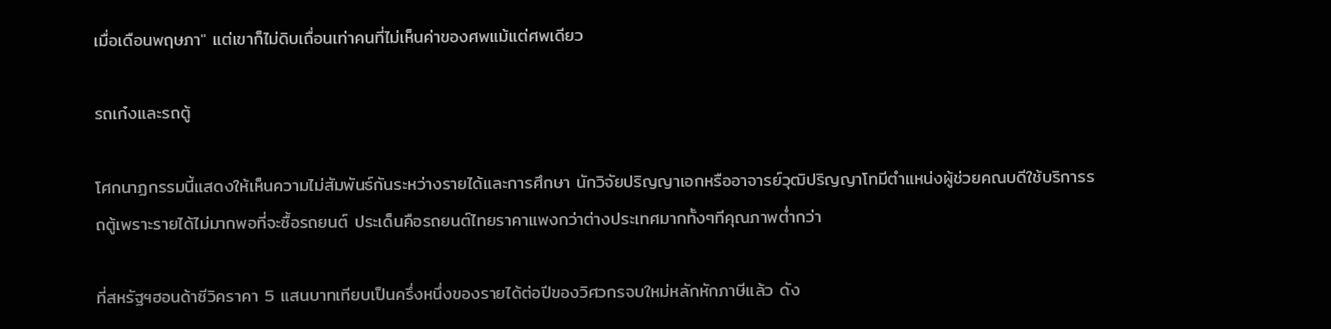เมื่อเดือนพฤษภา" แต่เขาก็ไม่ดิบเถื่อนเท่าคนที่ไม่เห็นค่าของศพแม้แต่ศพเดียว

รถเก๋งและรถตู้

โศกนาฏกรรมนี้แสดงให้เห็นความไม่สัมพันธ์กันระหว่างรายได้และการศึกษา นักวิจัยปริญญาเอกหรืออาจารย์วุฒิปริญญาโทมีตำแหน่งผู้ช่วยคณบดีใช้บริการรถตู้เพราะรายได้ไม่มากพอที่จะซื้อรถยนต์ ประเด็นคือรถยนต์ไทยราคาแพงกว่าต่างประเทศมากทั้งๆทีคุณภาพต่ำกว่า

ที่สหรัฐฯฮอนด้าซีวิคราคา 5 แสนบาทเทียบเป็นครึ่งหนึ่งของรายได้ต่อปีของวิศวกรจบใหม่หลักหักภาษีแล้ว ดัง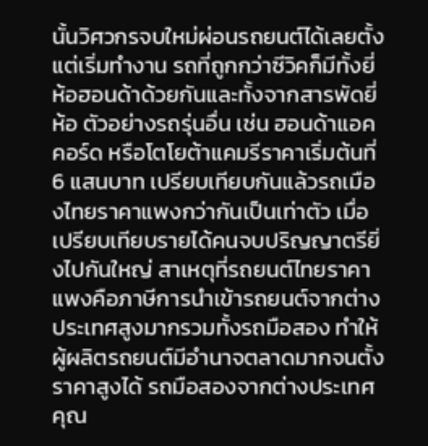นั้นวิศวกรจบใหม่ผ่อนรถยนต์ได้เลยตั้งแต่เริ่มทำงาน รถที่ถูกกว่าซีวิคก็มีทั้งยี่ห้อฮอนด้าด้วยกันและทั้งจากสารพัดยี่ห้อ ตัวอย่างรถรุ่นอื่น เช่น ฮอนด้าแอคคอร์ด หรือโตโยต้าแคมรีราคาเริ่มต้นที่ 6 แสนบาท เปรียบเทียบกันแล้วรถเมืองไทยราคาแพงกว่ากันเป็นเท่าตัว เมื่อเปรียบเทียบรายได้คนจบปริญญาตรียิ่งไปกันใหญ่ สาเหตุที่รถยนต์ไทยราคาแพงคือภาษีการนำเข้ารถยนต์จากต่างประเทศสูงมากรวมทั้งรถมือสอง ทำให้ผู้ผลิตรถยนต์มีอำนาจตลาดมากจนตั้งราคาสูงได้ รถมือสองจากต่างประเทศคุณ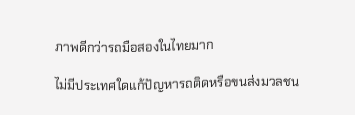ภาพดีกว่ารถมือสองในไทยมาก

ไม่มีประเทศใดแก้ปัญหารถติดหรือขนส่งมวลชน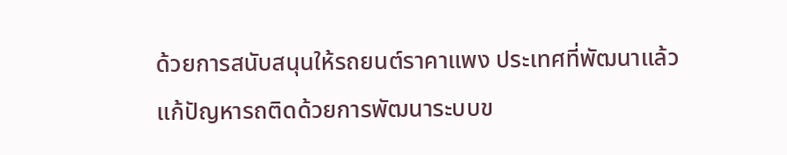ด้วยการสนับสนุนให้รถยนต์ราคาแพง ประเทศที่พัฒนาแล้วแก้ปัญหารถติดด้วยการพัฒนาระบบข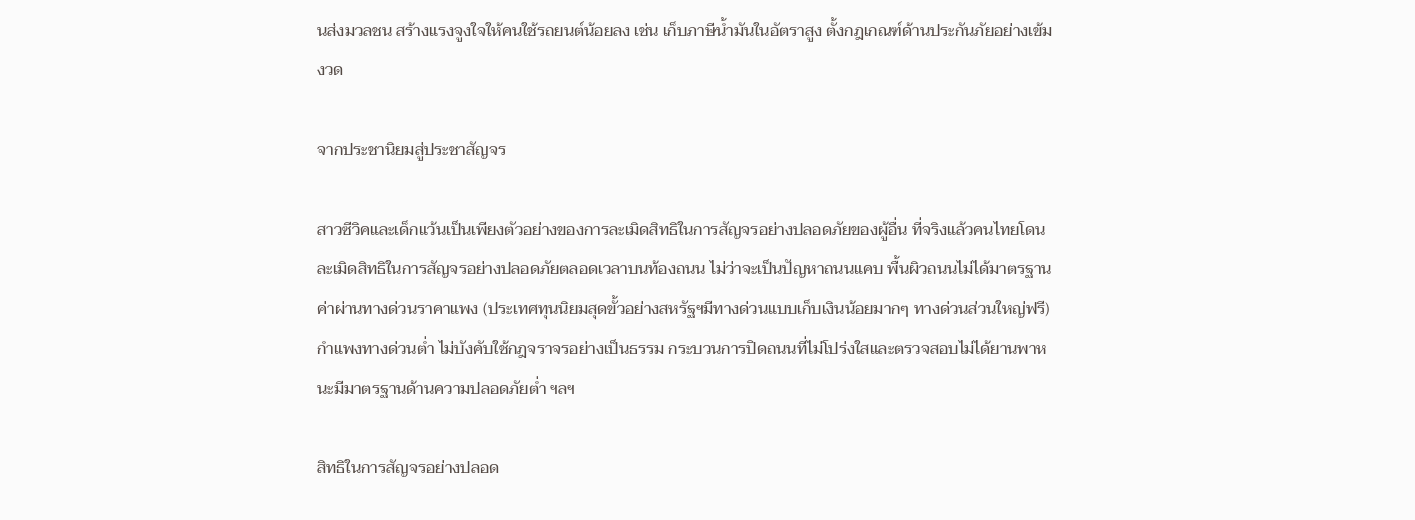นส่งมวลชน สร้างแรงจูงใจให้คนใช้รถยนต์น้อยลง เช่น เก็บภาษีน้ำมันในอัตราสูง ตั้งกฎเกณฑ์ด้านประกันภัยอย่างเข้มงวด

จากประชานิยมสู่ประชาสัญจร

สาวซีวิคและเด็กแว้นเป็นเพียงตัวอย่างของการละเมิดสิทธิในการสัญจรอย่างปลอดภัยของผู้อื่น ที่จริงแล้วคนไทยโดนละเมิดสิทธิในการสัญจรอย่างปลอดภัยตลอดเวลาบนท้องถนน ไม่ว่าจะเป็นปัญหาถนนแคบ พื้นผิวถนนไม่ได้มาตรฐาน ค่าผ่านทางด่วนราคาแพง (ประเทศทุนนิยมสุดขั้วอย่างสหรัฐฯมีทางด่วนแบบเก็บเงินน้อยมากๆ ทางด่วนส่วนใหญ่ฟรี) กำแพงทางด่วนต่ำ ไม่บังคับใช้กฎจราจรอย่างเป็นธรรม กระบวนการปิดถนนที่ไม่โปร่งใสและตรวจสอบไม่ได้ยานพาหนะมีมาตรฐานด้านความปลอดภัยต่ำ ฯลฯ

สิทธิในการสัญจรอย่างปลอด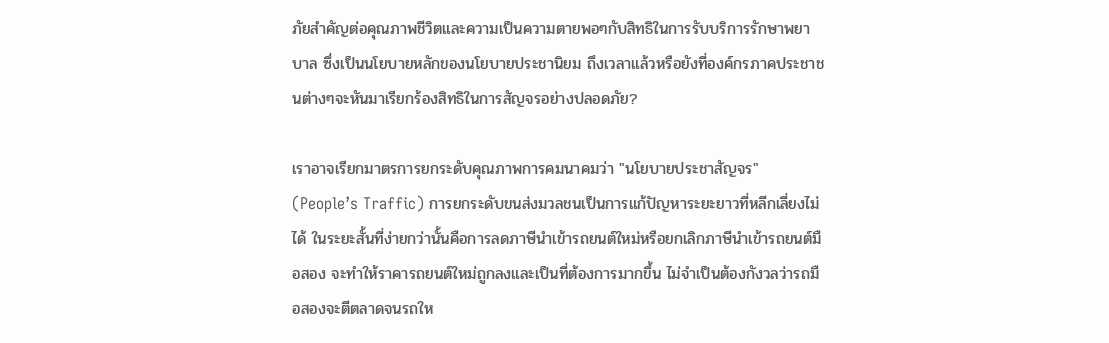ภัยสำคัญต่อคุณภาพชีวิตและความเป็นความตายพอๆกับสิทธิในการรับบริการรักษาพยาบาล ซึ่งเป็นนโยบายหลักของนโยบายประชานิยม ถึงเวลาแล้วหรือยังที่องค์กรภาคประชาชนต่างๆจะหันมาเรียกร้องสิทธิในการสัญจรอย่างปลอดภัย?

เราอาจเรียกมาตรการยกระดับคุณภาพการคมนาคมว่า "นโยบายประชาสัญจร" (People’s Traffic) การยกระดับขนส่งมวลชนเป็นการแก้ปัญหาระยะยาวที่หลีกเลี่ยงไม่ได้ ในระยะสั้นที่ง่ายกว่านั้นคือการลดภาษีนำเข้ารถยนต์ใหม่หรือยกเลิกภาษีนำเข้ารถยนต์มือสอง จะทำให้ราคารถยนต์ใหม่ถูกลงและเป็นที่ต้องการมากขึ้น ไม่จำเป็นต้องกังวลว่ารถมือสองจะตีตลาดจนรถให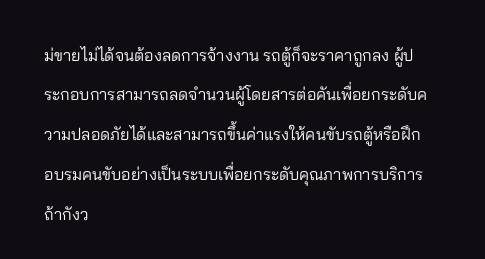ม่ขายไม่ได้จนต้องลดการจ้างงาน รถตู้ก็จะราคาถูกลง ผู้ประกอบการสามารถลดจำนวนผู้โดยสารต่อคันเพื่อยกระดับความปลอดภัยได้และสามารถขึ้นค่าแรงให้คนขับรถตู้หรือฝึกอบรมคนขับอย่างเป็นระบบเพื่อยกระดับคุณภาพการบริการ ถ้ากังว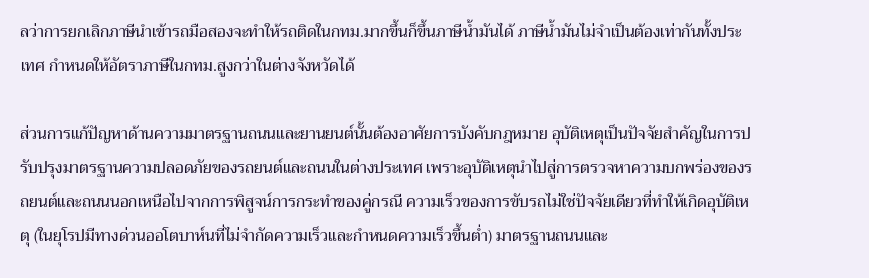ลว่าการยกเลิกภาษีนำเข้ารถมือสองจะทำให้รถติดในกทม.มากขึ้นก็ขึ้นภาษีน้ำมันได้ ภาษีน้ำมันไม่จำเป็นต้องเท่ากันทั้งประเทศ กำหนดให้อัตราภาษีในกทม.สูงกว่าในต่างจังหวัดได้

ส่วนการแก้ปัญหาด้านความมาตรฐานถนนและยานยนต์นั้นต้องอาศัยการบังคับกฎหมาย อุบัติเหตุเป็นปัจจัยสำคัญในการปรับปรุงมาตรฐานความปลอดภัยของรถยนต์และถนนในต่างประเทศ เพราะอุบัติเหตุนำไปสู่การตรวจหาความบกพร่องของรถยนต์และถนนนอกเหนือไปจากการพิสูจน์การกระทำของคู่กรณี ความเร็วของการขับรถไม่ใช่ปัจจัยเดียวที่ทำให้เกิดอุบัติเหตุ (ในยุโรปมีทางด่วนออโตบาห์นที่ไม่จำกัดความเร็วและกำหนดความเร็วขึ้นต่ำ) มาตรฐานถนนและ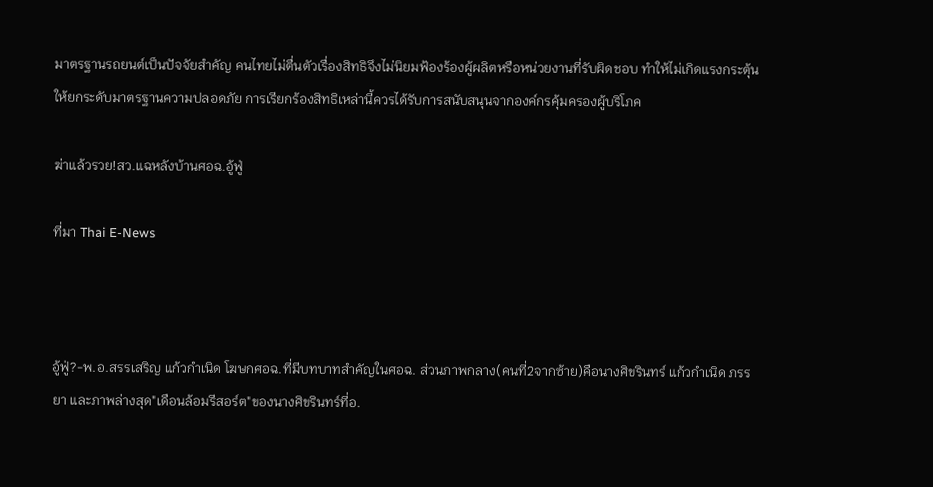มาตรฐานรถยนต์เป็นปัจจัยสำคัญ คนไทยไม่ตื่นตัวเรื่องสิทธิจึงไม่นิยมฟ้องร้องผู้ผลิตหรือหน่วยงานที่รับผิดชอบ ทำให้ไม่เกิดแรงกระตุ้นให้ยกระดับมาตรฐานความปลอดภัย การเรียกร้องสิทธิเหล่านี้ควรได้รับการสนับสนุนจากองค์กรคุ้มครองผู้บริโภค

ฆ่าแล้วรวย!สว.แฉหลังบ้านศอฉ.อู้ฟู่

ที่มา Thai E-News



อู้ฟู่?-พ.อ.สรรเสริญ แก้วกำเนิด โฆษกศอฉ.ที่มีบทบาทสำคัญในศอฉ. ส่วนภาพกลาง(คนที่2จากซ้าย)คือนางศิขรินทร์ แก้วกำเนิด ภรรยา และภาพล่างสุด"เดือนล้อมรีสอร์ต"ของนางศิขรินทร์ที่อ.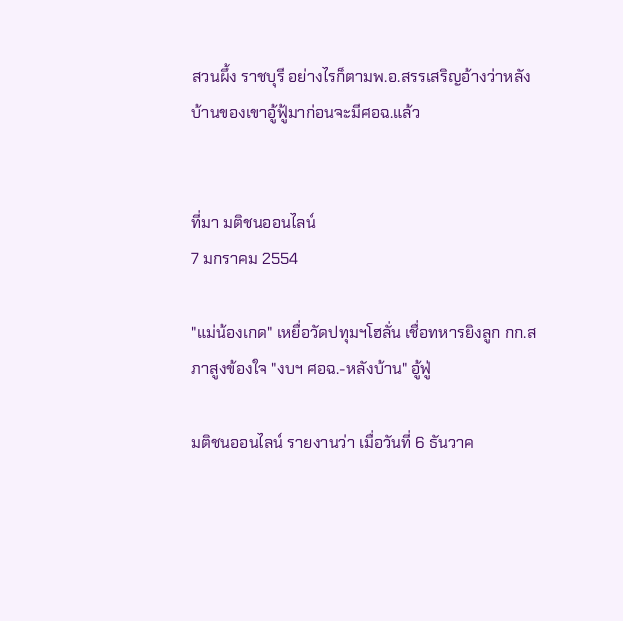สวนผึ้ง ราชบุรี อย่างไรก็ตามพ.อ.สรรเสริญอ้างว่าหลังบ้านของเขาอู้ฟู้มาก่อนจะมีศอฉ.แล้ว


ที่มา มติชนออนไลน์
7 มกราคม 2554

"แม่น้องเกด" เหยื่อวัดปทุมฯโฮลั่น เชื่อทหารยิงลูก กก.สภาสูงข้องใจ "งบฯ ศอฉ.-หลังบ้าน" อู้ฟู่

มติชนออนไลน์ รายงานว่า เมื่อวันที่ 6 ธันวาค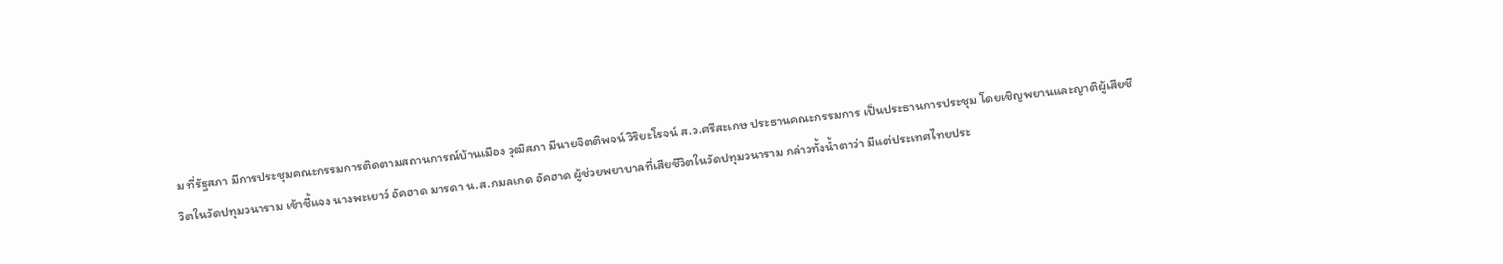ม ที่รัฐสภา มีการประชุมคณะกรรมการติดตามสถานการณ์บ้านเมือง วุฒิสภา มีนายจิตติพจน์ วิริยะโรจน์ ส.ว.ศรีสะเกษ ประธานคณะกรรมการ เป็นประธานการประชุม โดยเชิญพยานและญาติผู้เสียชีวิตในวัดปทุมวนาราม เข้าชี้แจง นางพะเยาว์ อัคฮาด มารดา น.ส.กมลเกด อัคฮาด ผู้ช่วยพยาบาลที่เสียชีวิตในวัดปทุมวนาราม กล่าวทั้งน้ำตาว่า มีแต่ประเทศไทยประ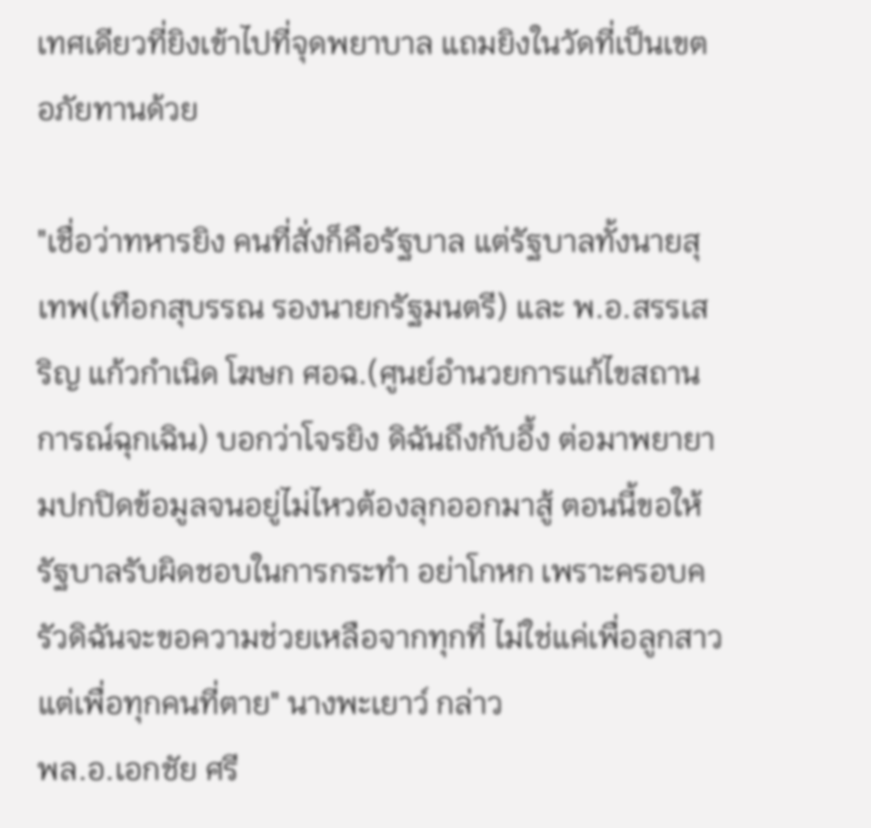เทศเดียวที่ยิงเข้าไปที่จุดพยาบาล แถมยิงในวัดที่เป็นเขตอภัยทานด้วย

"เชื่อว่าทหารยิง คนที่สั่งก็คือรัฐบาล แต่รัฐบาลทั้งนายสุเทพ(เทือกสุบรรณ รองนายกรัฐมนตรี) และ พ.อ.สรรเสริญ แก้วกำเนิด โฆษก ศอฉ.(ศูนย์อำนวยการแก้ไขสถานการณ์ฉุกเฉิน) บอกว่าโจรยิง ดิฉันถึงกับอึ้ง ต่อมาพยายามปกปิดข้อมูลจนอยู่ไม่ไหวต้องลุกออกมาสู้ ตอนนี้ขอให้รัฐบาลรับผิดชอบในการกระทำ อย่าโกหก เพราะครอบครัวดิฉันจะขอความช่วยเหลือจากทุกที่ ไม่ใช่แค่เพื่อลูกสาว แต่เพื่อทุกคนที่ตาย" นางพะเยาว์ กล่าว
พล.อ.เอกชัย ศรี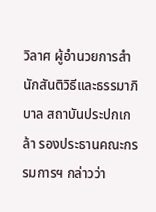วิลาศ ผู้อำนวยการสำนักสันติวิธีและธรรมาภิบาล สถาบันประปกเกล้า รองประธานคณะกรรมการฯ กล่าวว่า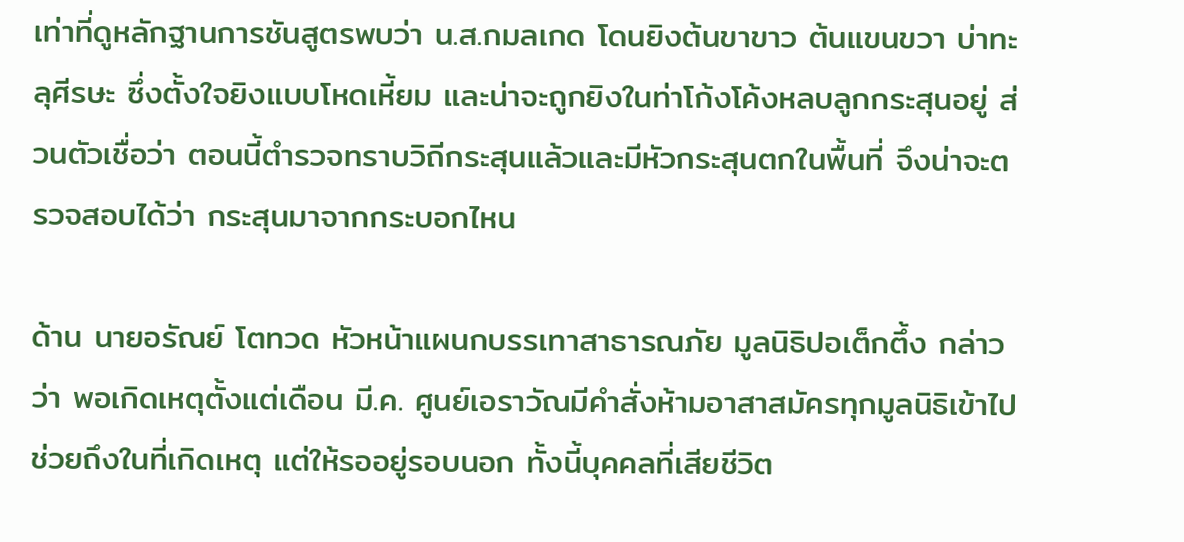เท่าที่ดูหลักฐานการชันสูตรพบว่า น.ส.กมลเกด โดนยิงต้นขาขาว ต้นแขนขวา บ่าทะลุศีรษะ ซึ่งตั้งใจยิงแบบโหดเหี้ยม และน่าจะถูกยิงในท่าโก้งโค้งหลบลูกกระสุนอยู่ ส่วนตัวเชื่อว่า ตอนนี้ตำรวจทราบวิถีกระสุนแล้วและมีหัวกระสุนตกในพื้นที่ จึงน่าจะตรวจสอบได้ว่า กระสุนมาจากกระบอกไหน

ด้าน นายอรัณย์ โตทวด หัวหน้าแผนกบรรเทาสาธารณภัย มูลนิธิปอเต็กตึ้ง กล่าวว่า พอเกิดเหตุตั้งแต่เดือน มี.ค. ศูนย์เอราวัณมีคำสั่งห้ามอาสาสมัครทุกมูลนิธิเข้าไปช่วยถึงในที่เกิดเหตุ แต่ให้รออยู่รอบนอก ทั้งนี้บุคคลที่เสียชีวิต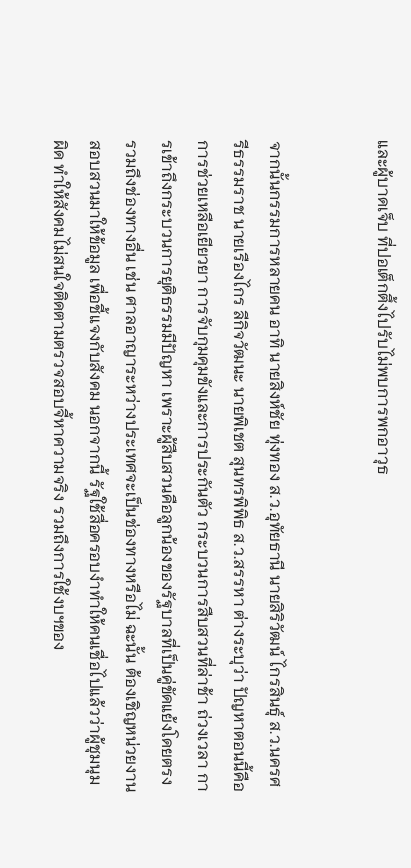และผู้บาดเจ็บ ที่ปอเต็กตึ้งไปรับไม่พบการพกอาวุธ


จากนั้นกรรมการหลายคน อาทิ นายสิงห์ชัย ทุ่งทอง ส.ว.อุทัยธานี นายสิริวัฒน์ ไกรสินธุ์ ส.ว.นครศรีธรรมราช นายเรืองไกร ลีกิจวัฒนะ นายพิเชต สุนทรพิพิธ ส.ว.สรรหา ต่างระบุว่า ปัญหาตอนนี้คือ การช่วยเหลือเยียวยา การจับกุมคุมขังและการประกันตัว กระบวนการสืบสวนที่ล่าช้า ถ่วงเวลา การเข้าถึงกระบวนการยุติธรรมมีปัญหา เพราะผู้สืบสวนคือลูกน้องของรัฐบาลที่เป็นคู่ขัดแย้งโดยตรง รวมถึงช่องทางอื่น เช่น ศาลอาญาระหว่างประเทศจะเป็นช่องทางหรือไม่ ฉะนั้น ต้องเชิญหน่วยงานสอบสวนมาให้ข้อมูล เพื่อชี้แจงกับสังคม นอกจากนี้ รัฐใช้สื่อครอบงำทำให้คนเชื่อไปแล้วว่าผู้ชุมนุมผิด ทำให้สังคมไม่สนใจติดตามตรวจสอบจี้หาความจริง รวมถึงการใช้งบฯของ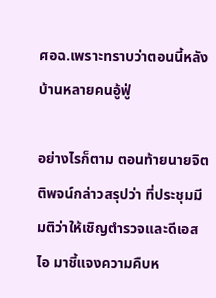ศอฉ.เพราะทราบว่าตอนนี้หลังบ้านหลายคนอู้ฟู่

อย่างไรก็ตาม ตอนท้ายนายจิตติพจน์กล่าวสรุปว่า ที่ประชุมมีมติว่าให้เชิญตำรวจและดีเอสไอ มาชี้แจงความคืบห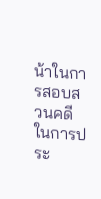น้าในการสอบสวนคดีในการประ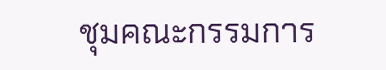ชุมคณะกรรมการ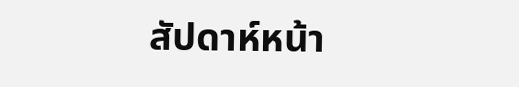สัปดาห์หน้า